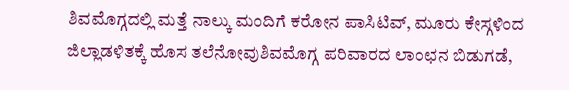ಶಿವಮೊಗ್ಗದಲ್ಲಿ ಮತ್ತೆ ನಾಲ್ಕು ಮಂದಿಗೆ ಕರೋನ ಪಾಸಿಟಿವ್, ಮೂರು ಕೇಸ್ಗಳಿಂದ ಜಿಲ್ಲಾಡಳಿತಕ್ಕೆ ಹೊಸ ತಲೆನೋವುಶಿವಮೊಗ್ಗ ಪರಿವಾರದ ಲಾಂಛನ ಬಿಡುಗಡೆ,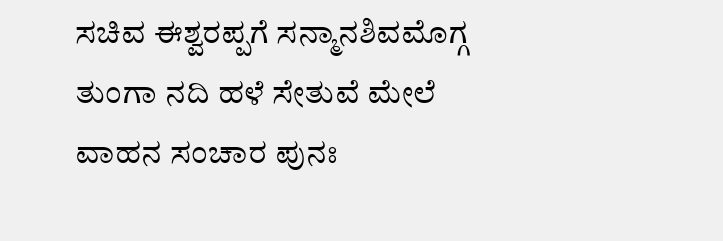ಸಚಿವ ಈಶ್ವರಪ್ಪಗೆ ಸನ್ಮಾನಶಿವಮೊಗ್ಗ ತುಂಗಾ ನದಿ ಹಳೆ ಸೇತುವೆ ಮೇಲೆ ವಾಹನ ಸಂಚಾರ ಪುನಃ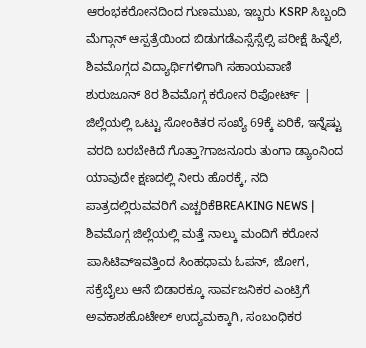ಆರಂಭಕರೋನದಿಂದ ಗುಣಮುಖ, ಇಬ್ಬರು KSRP ಸಿಬ್ಬಂದಿ ಮೆಗ್ಗಾನ್ ಆಸ್ಪತ್ರೆಯಿಂದ ಬಿಡುಗಡೆಎಸ್ಸೆಸ್ಸೆಲ್ಸಿ ಪರೀಕ್ಷೆ ಹಿನ್ನೆಲೆ, ಶಿವಮೊಗ್ಗದ ವಿದ್ಯಾರ್ಥಿಗಳಿಗಾಗಿ ಸಹಾಯವಾಣಿ ಶುರುಜೂನ್ 8ರ ಶಿವಮೊಗ್ಗ ಕರೋನ ರಿಪೋರ್ಟ್ | ಜಿಲ್ಲೆಯಲ್ಲಿ ಒಟ್ಟು ಸೋಂಕಿತರ ಸಂಖ್ಯೆ 69ಕ್ಕೆ ಏರಿಕೆ, ಇನ್ನೆಷ್ಟು ವರದಿ ಬರಬೇಕಿದೆ ಗೊತ್ತಾ?ಗಾಜನೂರು ತುಂಗಾ ಡ್ಯಾಂನಿಂದ ಯಾವುದೇ ಕ್ಷಣದಲ್ಲಿ ನೀರು ಹೊರಕ್ಕೆ, ನದಿ ಪಾತ್ರದಲ್ಲಿರುವವರಿಗೆ ಎಚ್ಚರಿಕೆBREAKING NEWS | ಶಿವಮೊಗ್ಗ ಜಿಲ್ಲೆಯಲ್ಲಿ ಮತ್ತೆ ನಾಲ್ಕು ಮಂದಿಗೆ ಕರೋನ ಪಾಸಿಟಿವ್ಇವತ್ತಿಂದ ಸಿಂಹಧಾಮ ಓಪನ್, ಜೋಗ, ಸಕ್ರೆಬೈಲು ಆನೆ ಬಿಡಾರಕ್ಕೂ ಸಾರ್ವಜನಿಕರ ಎಂಟ್ರಿಗೆ ಅವಕಾಶಹೊಟೇಲ್ ಉದ್ಯಮಕ್ಕಾಗಿ, ಸಂಬಂಧಿಕರ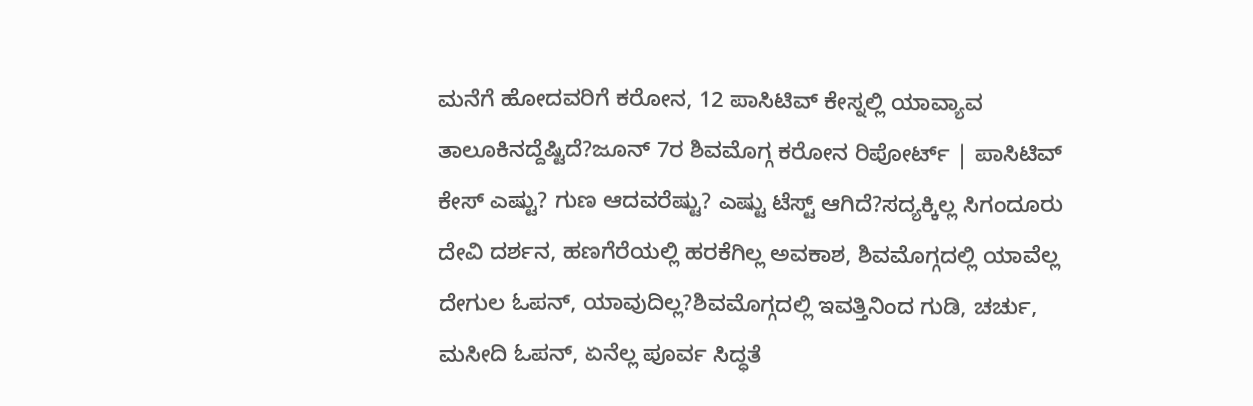ಮನೆಗೆ ಹೋದವರಿಗೆ ಕರೋನ, 12 ಪಾಸಿಟಿವ್ ಕೇಸ್ನಲ್ಲಿ ಯಾವ್ಯಾವ ತಾಲೂಕಿನದ್ದೆಷ್ಟಿದೆ?ಜೂನ್ 7ರ ಶಿವಮೊಗ್ಗ ಕರೋನ ರಿಪೋರ್ಟ್ | ಪಾಸಿಟಿವ್ ಕೇಸ್ ಎಷ್ಟು? ಗುಣ ಆದವರೆಷ್ಟು? ಎಷ್ಟು ಟೆಸ್ಟ್ ಆಗಿದೆ?ಸದ್ಯಕ್ಕಿಲ್ಲ ಸಿಗಂದೂರು ದೇವಿ ದರ್ಶನ, ಹಣಗೆರೆಯಲ್ಲಿ ಹರಕೆಗಿಲ್ಲ ಅವಕಾಶ, ಶಿವಮೊಗ್ಗದಲ್ಲಿ ಯಾವೆಲ್ಲ ದೇಗುಲ ಓಪನ್, ಯಾವುದಿಲ್ಲ?ಶಿವಮೊಗ್ಗದಲ್ಲಿ ಇವತ್ತಿನಿಂದ ಗುಡಿ, ಚರ್ಚು, ಮಸೀದಿ ಓಪನ್, ಏನೆಲ್ಲ ಪೂರ್ವ ಸಿದ್ಧತೆ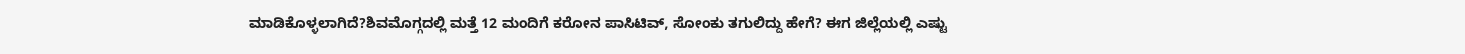ಮಾಡಿಕೊಳ್ಳಲಾಗಿದೆ?ಶಿವಮೊಗ್ಗದಲ್ಲಿ ಮತ್ತೆ 12 ಮಂದಿಗೆ ಕರೋನ ಪಾಸಿಟಿವ್, ಸೋಂಕು ತಗುಲಿದ್ದು ಹೇಗೆ? ಈಗ ಜಿಲ್ಲೆಯಲ್ಲಿ ಎಷ್ಟು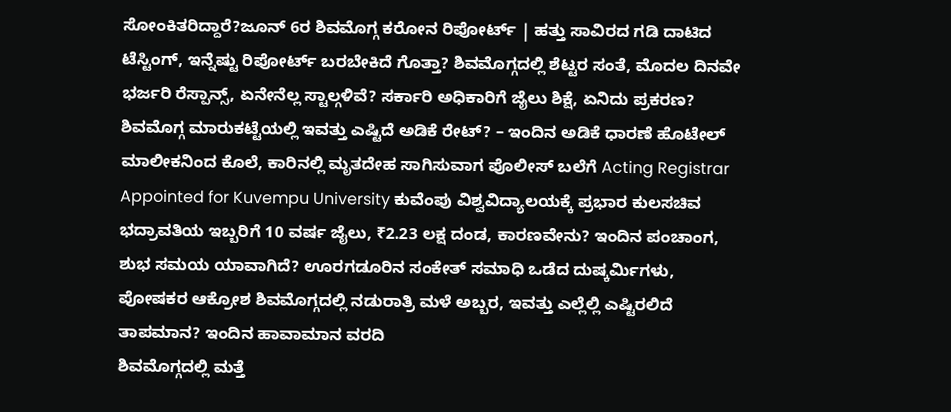ಸೋಂಕಿತರಿದ್ದಾರೆ?ಜೂನ್ 6ರ ಶಿವಮೊಗ್ಗ ಕರೋನ ರಿಪೋರ್ಟ್ | ಹತ್ತು ಸಾವಿರದ ಗಡಿ ದಾಟಿದ ಟೆಸ್ಟಿಂಗ್, ಇನ್ನೆಷ್ಟು ರಿಪೋರ್ಟ್ ಬರಬೇಕಿದೆ ಗೊತ್ತಾ? ಶಿವಮೊಗ್ಗದಲ್ಲಿ ಶೆಟ್ಟರ ಸಂತೆ, ಮೊದಲ ದಿನವೇ ಭರ್ಜರಿ ರೆಸ್ಪಾನ್ಸ್, ಏನೇನೆಲ್ಲ ಸ್ಟಾಲ್ಗಳಿವೆ? ಸರ್ಕಾರಿ ಅಧಿಕಾರಿಗೆ ಜೈಲು ಶಿಕ್ಷೆ, ಏನಿದು ಪ್ರಕರಣ? ಶಿವಮೊಗ್ಗ ಮಾರುಕಟ್ಟೆಯಲ್ಲಿ ಇವತ್ತು ಎಷ್ಟಿದೆ ಅಡಿಕೆ ರೇಟ್? – ಇಂದಿನ ಅಡಿಕೆ ಧಾರಣೆ ಹೊಟೇಲ್ ಮಾಲೀಕನಿಂದ ಕೊಲೆ, ಕಾರಿನಲ್ಲಿ ಮೃತದೇಹ ಸಾಗಿಸುವಾಗ ಪೊಲೀಸ್ ಬಲೆಗೆ Acting Registrar Appointed for Kuvempu University ಕುವೆಂಪು ವಿಶ್ವವಿದ್ಯಾಲಯಕ್ಕೆ ಪ್ರಭಾರ ಕುಲಸಚಿವ ಭದ್ರಾವತಿಯ ಇಬ್ಬರಿಗೆ 10 ವರ್ಷ ಜೈಲು, ₹2.23 ಲಕ್ಷ ದಂಡ, ಕಾರಣವೇನು? ಇಂದಿನ ಪಂಚಾಂಗ, ಶುಭ ಸಮಯ ಯಾವಾಗಿದೆ? ಊರಗಡೂರಿನ ಸಂಕೇತ್ ಸಮಾಧಿ ಒಡೆದ ದುಷ್ಕರ್ಮಿಗಳು, ಪೋಷಕರ ಆಕ್ರೋಶ ಶಿವಮೊಗ್ಗದಲ್ಲಿ ನಡುರಾತ್ರಿ ಮಳೆ ಅಬ್ಬರ, ಇವತ್ತು ಎಲ್ಲೆಲ್ಲಿ ಎಷ್ಟಿರಲಿದೆ ತಾಪಮಾನ? ಇಂದಿನ ಹಾವಾಮಾನ ವರದಿ
ಶಿವಮೊಗ್ಗದಲ್ಲಿ ಮತ್ತೆ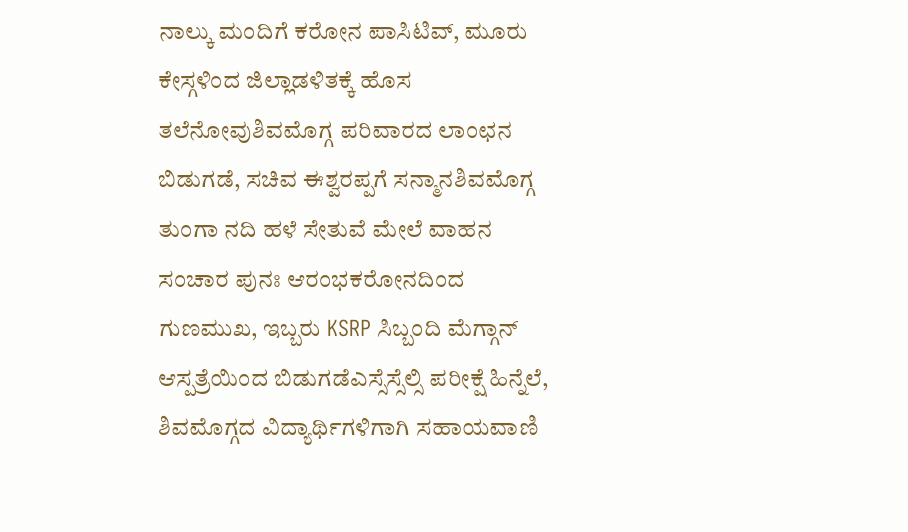ನಾಲ್ಕು ಮಂದಿಗೆ ಕರೋನ ಪಾಸಿಟಿವ್, ಮೂರು ಕೇಸ್ಗಳಿಂದ ಜಿಲ್ಲಾಡಳಿತಕ್ಕೆ ಹೊಸ ತಲೆನೋವುಶಿವಮೊಗ್ಗ ಪರಿವಾರದ ಲಾಂಛನ ಬಿಡುಗಡೆ, ಸಚಿವ ಈಶ್ವರಪ್ಪಗೆ ಸನ್ಮಾನಶಿವಮೊಗ್ಗ ತುಂಗಾ ನದಿ ಹಳೆ ಸೇತುವೆ ಮೇಲೆ ವಾಹನ ಸಂಚಾರ ಪುನಃ ಆರಂಭಕರೋನದಿಂದ ಗುಣಮುಖ, ಇಬ್ಬರು KSRP ಸಿಬ್ಬಂದಿ ಮೆಗ್ಗಾನ್ ಆಸ್ಪತ್ರೆಯಿಂದ ಬಿಡುಗಡೆಎಸ್ಸೆಸ್ಸೆಲ್ಸಿ ಪರೀಕ್ಷೆ ಹಿನ್ನೆಲೆ, ಶಿವಮೊಗ್ಗದ ವಿದ್ಯಾರ್ಥಿಗಳಿಗಾಗಿ ಸಹಾಯವಾಣಿ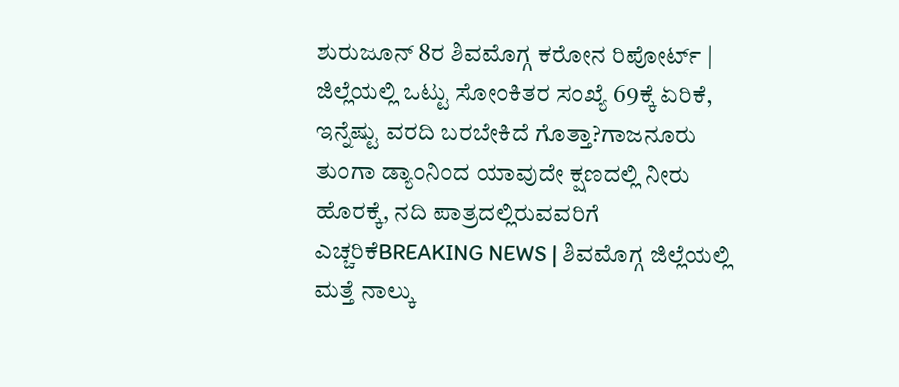ಶುರುಜೂನ್ 8ರ ಶಿವಮೊಗ್ಗ ಕರೋನ ರಿಪೋರ್ಟ್ | ಜಿಲ್ಲೆಯಲ್ಲಿ ಒಟ್ಟು ಸೋಂಕಿತರ ಸಂಖ್ಯೆ 69ಕ್ಕೆ ಏರಿಕೆ, ಇನ್ನೆಷ್ಟು ವರದಿ ಬರಬೇಕಿದೆ ಗೊತ್ತಾ?ಗಾಜನೂರು ತುಂಗಾ ಡ್ಯಾಂನಿಂದ ಯಾವುದೇ ಕ್ಷಣದಲ್ಲಿ ನೀರು ಹೊರಕ್ಕೆ, ನದಿ ಪಾತ್ರದಲ್ಲಿರುವವರಿಗೆ ಎಚ್ಚರಿಕೆBREAKING NEWS | ಶಿವಮೊಗ್ಗ ಜಿಲ್ಲೆಯಲ್ಲಿ ಮತ್ತೆ ನಾಲ್ಕು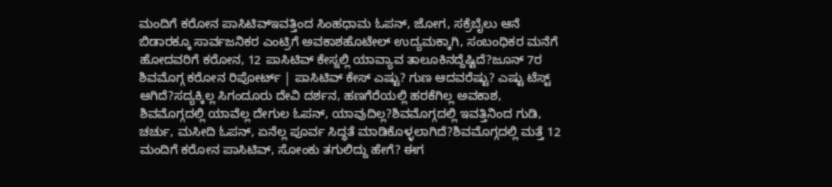ಮಂದಿಗೆ ಕರೋನ ಪಾಸಿಟಿವ್ಇವತ್ತಿಂದ ಸಿಂಹಧಾಮ ಓಪನ್, ಜೋಗ, ಸಕ್ರೆಬೈಲು ಆನೆ ಬಿಡಾರಕ್ಕೂ ಸಾರ್ವಜನಿಕರ ಎಂಟ್ರಿಗೆ ಅವಕಾಶಹೊಟೇಲ್ ಉದ್ಯಮಕ್ಕಾಗಿ, ಸಂಬಂಧಿಕರ ಮನೆಗೆ ಹೋದವರಿಗೆ ಕರೋನ, 12 ಪಾಸಿಟಿವ್ ಕೇಸ್ನಲ್ಲಿ ಯಾವ್ಯಾವ ತಾಲೂಕಿನದ್ದೆಷ್ಟಿದೆ?ಜೂನ್ 7ರ ಶಿವಮೊಗ್ಗ ಕರೋನ ರಿಪೋರ್ಟ್ | ಪಾಸಿಟಿವ್ ಕೇಸ್ ಎಷ್ಟು? ಗುಣ ಆದವರೆಷ್ಟು? ಎಷ್ಟು ಟೆಸ್ಟ್ ಆಗಿದೆ?ಸದ್ಯಕ್ಕಿಲ್ಲ ಸಿಗಂದೂರು ದೇವಿ ದರ್ಶನ, ಹಣಗೆರೆಯಲ್ಲಿ ಹರಕೆಗಿಲ್ಲ ಅವಕಾಶ, ಶಿವಮೊಗ್ಗದಲ್ಲಿ ಯಾವೆಲ್ಲ ದೇಗುಲ ಓಪನ್, ಯಾವುದಿಲ್ಲ?ಶಿವಮೊಗ್ಗದಲ್ಲಿ ಇವತ್ತಿನಿಂದ ಗುಡಿ, ಚರ್ಚು, ಮಸೀದಿ ಓಪನ್, ಏನೆಲ್ಲ ಪೂರ್ವ ಸಿದ್ಧತೆ ಮಾಡಿಕೊಳ್ಳಲಾಗಿದೆ?ಶಿವಮೊಗ್ಗದಲ್ಲಿ ಮತ್ತೆ 12 ಮಂದಿಗೆ ಕರೋನ ಪಾಸಿಟಿವ್, ಸೋಂಕು ತಗುಲಿದ್ದು ಹೇಗೆ? ಈಗ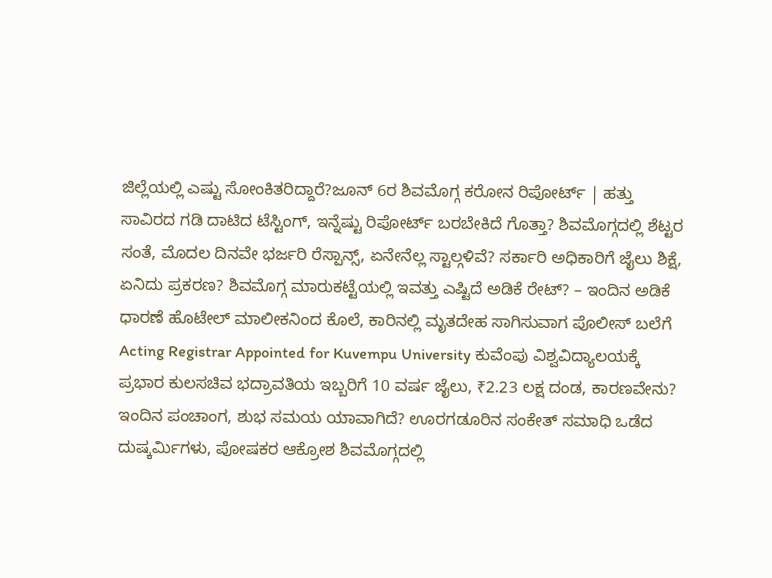ಜಿಲ್ಲೆಯಲ್ಲಿ ಎಷ್ಟು ಸೋಂಕಿತರಿದ್ದಾರೆ?ಜೂನ್ 6ರ ಶಿವಮೊಗ್ಗ ಕರೋನ ರಿಪೋರ್ಟ್ | ಹತ್ತು ಸಾವಿರದ ಗಡಿ ದಾಟಿದ ಟೆಸ್ಟಿಂಗ್, ಇನ್ನೆಷ್ಟು ರಿಪೋರ್ಟ್ ಬರಬೇಕಿದೆ ಗೊತ್ತಾ? ಶಿವಮೊಗ್ಗದಲ್ಲಿ ಶೆಟ್ಟರ ಸಂತೆ, ಮೊದಲ ದಿನವೇ ಭರ್ಜರಿ ರೆಸ್ಪಾನ್ಸ್, ಏನೇನೆಲ್ಲ ಸ್ಟಾಲ್ಗಳಿವೆ? ಸರ್ಕಾರಿ ಅಧಿಕಾರಿಗೆ ಜೈಲು ಶಿಕ್ಷೆ, ಏನಿದು ಪ್ರಕರಣ? ಶಿವಮೊಗ್ಗ ಮಾರುಕಟ್ಟೆಯಲ್ಲಿ ಇವತ್ತು ಎಷ್ಟಿದೆ ಅಡಿಕೆ ರೇಟ್? – ಇಂದಿನ ಅಡಿಕೆ ಧಾರಣೆ ಹೊಟೇಲ್ ಮಾಲೀಕನಿಂದ ಕೊಲೆ, ಕಾರಿನಲ್ಲಿ ಮೃತದೇಹ ಸಾಗಿಸುವಾಗ ಪೊಲೀಸ್ ಬಲೆಗೆ Acting Registrar Appointed for Kuvempu University ಕುವೆಂಪು ವಿಶ್ವವಿದ್ಯಾಲಯಕ್ಕೆ ಪ್ರಭಾರ ಕುಲಸಚಿವ ಭದ್ರಾವತಿಯ ಇಬ್ಬರಿಗೆ 10 ವರ್ಷ ಜೈಲು, ₹2.23 ಲಕ್ಷ ದಂಡ, ಕಾರಣವೇನು? ಇಂದಿನ ಪಂಚಾಂಗ, ಶುಭ ಸಮಯ ಯಾವಾಗಿದೆ? ಊರಗಡೂರಿನ ಸಂಕೇತ್ ಸಮಾಧಿ ಒಡೆದ ದುಷ್ಕರ್ಮಿಗಳು, ಪೋಷಕರ ಆಕ್ರೋಶ ಶಿವಮೊಗ್ಗದಲ್ಲಿ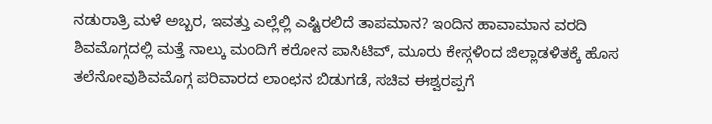ನಡುರಾತ್ರಿ ಮಳೆ ಅಬ್ಬರ, ಇವತ್ತು ಎಲ್ಲೆಲ್ಲಿ ಎಷ್ಟಿರಲಿದೆ ತಾಪಮಾನ? ಇಂದಿನ ಹಾವಾಮಾನ ವರದಿ
ಶಿವಮೊಗ್ಗದಲ್ಲಿ ಮತ್ತೆ ನಾಲ್ಕು ಮಂದಿಗೆ ಕರೋನ ಪಾಸಿಟಿವ್, ಮೂರು ಕೇಸ್ಗಳಿಂದ ಜಿಲ್ಲಾಡಳಿತಕ್ಕೆ ಹೊಸ ತಲೆನೋವುಶಿವಮೊಗ್ಗ ಪರಿವಾರದ ಲಾಂಛನ ಬಿಡುಗಡೆ, ಸಚಿವ ಈಶ್ವರಪ್ಪಗೆ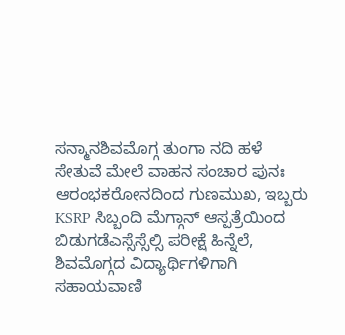ಸನ್ಮಾನಶಿವಮೊಗ್ಗ ತುಂಗಾ ನದಿ ಹಳೆ ಸೇತುವೆ ಮೇಲೆ ವಾಹನ ಸಂಚಾರ ಪುನಃ ಆರಂಭಕರೋನದಿಂದ ಗುಣಮುಖ, ಇಬ್ಬರು KSRP ಸಿಬ್ಬಂದಿ ಮೆಗ್ಗಾನ್ ಆಸ್ಪತ್ರೆಯಿಂದ ಬಿಡುಗಡೆಎಸ್ಸೆಸ್ಸೆಲ್ಸಿ ಪರೀಕ್ಷೆ ಹಿನ್ನೆಲೆ, ಶಿವಮೊಗ್ಗದ ವಿದ್ಯಾರ್ಥಿಗಳಿಗಾಗಿ ಸಹಾಯವಾಣಿ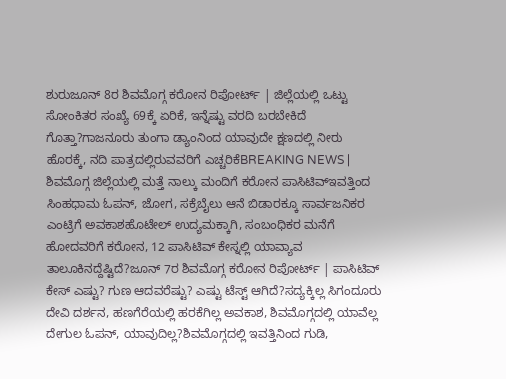ಶುರುಜೂನ್ 8ರ ಶಿವಮೊಗ್ಗ ಕರೋನ ರಿಪೋರ್ಟ್ | ಜಿಲ್ಲೆಯಲ್ಲಿ ಒಟ್ಟು ಸೋಂಕಿತರ ಸಂಖ್ಯೆ 69ಕ್ಕೆ ಏರಿಕೆ, ಇನ್ನೆಷ್ಟು ವರದಿ ಬರಬೇಕಿದೆ ಗೊತ್ತಾ?ಗಾಜನೂರು ತುಂಗಾ ಡ್ಯಾಂನಿಂದ ಯಾವುದೇ ಕ್ಷಣದಲ್ಲಿ ನೀರು ಹೊರಕ್ಕೆ, ನದಿ ಪಾತ್ರದಲ್ಲಿರುವವರಿಗೆ ಎಚ್ಚರಿಕೆBREAKING NEWS | ಶಿವಮೊಗ್ಗ ಜಿಲ್ಲೆಯಲ್ಲಿ ಮತ್ತೆ ನಾಲ್ಕು ಮಂದಿಗೆ ಕರೋನ ಪಾಸಿಟಿವ್ಇವತ್ತಿಂದ ಸಿಂಹಧಾಮ ಓಪನ್, ಜೋಗ, ಸಕ್ರೆಬೈಲು ಆನೆ ಬಿಡಾರಕ್ಕೂ ಸಾರ್ವಜನಿಕರ ಎಂಟ್ರಿಗೆ ಅವಕಾಶಹೊಟೇಲ್ ಉದ್ಯಮಕ್ಕಾಗಿ, ಸಂಬಂಧಿಕರ ಮನೆಗೆ ಹೋದವರಿಗೆ ಕರೋನ, 12 ಪಾಸಿಟಿವ್ ಕೇಸ್ನಲ್ಲಿ ಯಾವ್ಯಾವ ತಾಲೂಕಿನದ್ದೆಷ್ಟಿದೆ?ಜೂನ್ 7ರ ಶಿವಮೊಗ್ಗ ಕರೋನ ರಿಪೋರ್ಟ್ | ಪಾಸಿಟಿವ್ ಕೇಸ್ ಎಷ್ಟು? ಗುಣ ಆದವರೆಷ್ಟು? ಎಷ್ಟು ಟೆಸ್ಟ್ ಆಗಿದೆ?ಸದ್ಯಕ್ಕಿಲ್ಲ ಸಿಗಂದೂರು ದೇವಿ ದರ್ಶನ, ಹಣಗೆರೆಯಲ್ಲಿ ಹರಕೆಗಿಲ್ಲ ಅವಕಾಶ, ಶಿವಮೊಗ್ಗದಲ್ಲಿ ಯಾವೆಲ್ಲ ದೇಗುಲ ಓಪನ್, ಯಾವುದಿಲ್ಲ?ಶಿವಮೊಗ್ಗದಲ್ಲಿ ಇವತ್ತಿನಿಂದ ಗುಡಿ,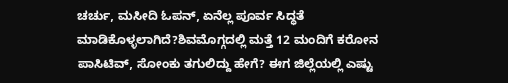ಚರ್ಚು, ಮಸೀದಿ ಓಪನ್, ಏನೆಲ್ಲ ಪೂರ್ವ ಸಿದ್ಧತೆ ಮಾಡಿಕೊಳ್ಳಲಾಗಿದೆ?ಶಿವಮೊಗ್ಗದಲ್ಲಿ ಮತ್ತೆ 12 ಮಂದಿಗೆ ಕರೋನ ಪಾಸಿಟಿವ್, ಸೋಂಕು ತಗುಲಿದ್ದು ಹೇಗೆ? ಈಗ ಜಿಲ್ಲೆಯಲ್ಲಿ ಎಷ್ಟು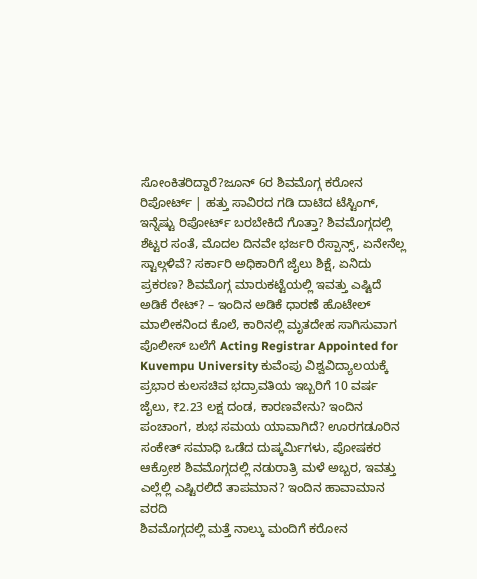ಸೋಂಕಿತರಿದ್ದಾರೆ?ಜೂನ್ 6ರ ಶಿವಮೊಗ್ಗ ಕರೋನ ರಿಪೋರ್ಟ್ | ಹತ್ತು ಸಾವಿರದ ಗಡಿ ದಾಟಿದ ಟೆಸ್ಟಿಂಗ್, ಇನ್ನೆಷ್ಟು ರಿಪೋರ್ಟ್ ಬರಬೇಕಿದೆ ಗೊತ್ತಾ? ಶಿವಮೊಗ್ಗದಲ್ಲಿ ಶೆಟ್ಟರ ಸಂತೆ, ಮೊದಲ ದಿನವೇ ಭರ್ಜರಿ ರೆಸ್ಪಾನ್ಸ್, ಏನೇನೆಲ್ಲ ಸ್ಟಾಲ್ಗಳಿವೆ? ಸರ್ಕಾರಿ ಅಧಿಕಾರಿಗೆ ಜೈಲು ಶಿಕ್ಷೆ, ಏನಿದು ಪ್ರಕರಣ? ಶಿವಮೊಗ್ಗ ಮಾರುಕಟ್ಟೆಯಲ್ಲಿ ಇವತ್ತು ಎಷ್ಟಿದೆ ಅಡಿಕೆ ರೇಟ್? – ಇಂದಿನ ಅಡಿಕೆ ಧಾರಣೆ ಹೊಟೇಲ್ ಮಾಲೀಕನಿಂದ ಕೊಲೆ, ಕಾರಿನಲ್ಲಿ ಮೃತದೇಹ ಸಾಗಿಸುವಾಗ ಪೊಲೀಸ್ ಬಲೆಗೆ Acting Registrar Appointed for Kuvempu University ಕುವೆಂಪು ವಿಶ್ವವಿದ್ಯಾಲಯಕ್ಕೆ ಪ್ರಭಾರ ಕುಲಸಚಿವ ಭದ್ರಾವತಿಯ ಇಬ್ಬರಿಗೆ 10 ವರ್ಷ ಜೈಲು, ₹2.23 ಲಕ್ಷ ದಂಡ, ಕಾರಣವೇನು? ಇಂದಿನ ಪಂಚಾಂಗ, ಶುಭ ಸಮಯ ಯಾವಾಗಿದೆ? ಊರಗಡೂರಿನ ಸಂಕೇತ್ ಸಮಾಧಿ ಒಡೆದ ದುಷ್ಕರ್ಮಿಗಳು, ಪೋಷಕರ ಆಕ್ರೋಶ ಶಿವಮೊಗ್ಗದಲ್ಲಿ ನಡುರಾತ್ರಿ ಮಳೆ ಅಬ್ಬರ, ಇವತ್ತು ಎಲ್ಲೆಲ್ಲಿ ಎಷ್ಟಿರಲಿದೆ ತಾಪಮಾನ? ಇಂದಿನ ಹಾವಾಮಾನ ವರದಿ
ಶಿವಮೊಗ್ಗದಲ್ಲಿ ಮತ್ತೆ ನಾಲ್ಕು ಮಂದಿಗೆ ಕರೋನ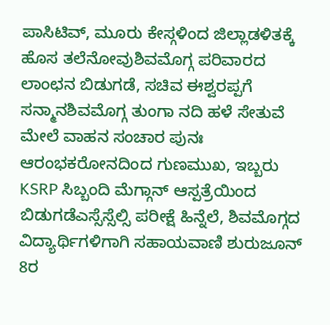ಪಾಸಿಟಿವ್, ಮೂರು ಕೇಸ್ಗಳಿಂದ ಜಿಲ್ಲಾಡಳಿತಕ್ಕೆ ಹೊಸ ತಲೆನೋವುಶಿವಮೊಗ್ಗ ಪರಿವಾರದ ಲಾಂಛನ ಬಿಡುಗಡೆ, ಸಚಿವ ಈಶ್ವರಪ್ಪಗೆ ಸನ್ಮಾನಶಿವಮೊಗ್ಗ ತುಂಗಾ ನದಿ ಹಳೆ ಸೇತುವೆ ಮೇಲೆ ವಾಹನ ಸಂಚಾರ ಪುನಃ ಆರಂಭಕರೋನದಿಂದ ಗುಣಮುಖ, ಇಬ್ಬರು KSRP ಸಿಬ್ಬಂದಿ ಮೆಗ್ಗಾನ್ ಆಸ್ಪತ್ರೆಯಿಂದ ಬಿಡುಗಡೆಎಸ್ಸೆಸ್ಸೆಲ್ಸಿ ಪರೀಕ್ಷೆ ಹಿನ್ನೆಲೆ, ಶಿವಮೊಗ್ಗದ ವಿದ್ಯಾರ್ಥಿಗಳಿಗಾಗಿ ಸಹಾಯವಾಣಿ ಶುರುಜೂನ್ 8ರ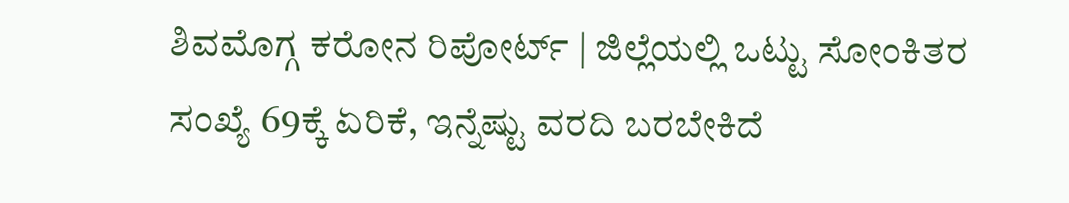ಶಿವಮೊಗ್ಗ ಕರೋನ ರಿಪೋರ್ಟ್ | ಜಿಲ್ಲೆಯಲ್ಲಿ ಒಟ್ಟು ಸೋಂಕಿತರ ಸಂಖ್ಯೆ 69ಕ್ಕೆ ಏರಿಕೆ, ಇನ್ನೆಷ್ಟು ವರದಿ ಬರಬೇಕಿದೆ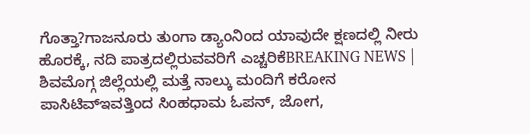ಗೊತ್ತಾ?ಗಾಜನೂರು ತುಂಗಾ ಡ್ಯಾಂನಿಂದ ಯಾವುದೇ ಕ್ಷಣದಲ್ಲಿ ನೀರು ಹೊರಕ್ಕೆ, ನದಿ ಪಾತ್ರದಲ್ಲಿರುವವರಿಗೆ ಎಚ್ಚರಿಕೆBREAKING NEWS | ಶಿವಮೊಗ್ಗ ಜಿಲ್ಲೆಯಲ್ಲಿ ಮತ್ತೆ ನಾಲ್ಕು ಮಂದಿಗೆ ಕರೋನ ಪಾಸಿಟಿವ್ಇವತ್ತಿಂದ ಸಿಂಹಧಾಮ ಓಪನ್, ಜೋಗ,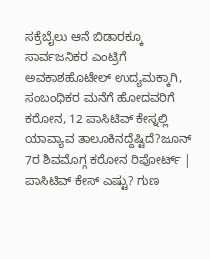ಸಕ್ರೆಬೈಲು ಆನೆ ಬಿಡಾರಕ್ಕೂ ಸಾರ್ವಜನಿಕರ ಎಂಟ್ರಿಗೆ ಅವಕಾಶಹೊಟೇಲ್ ಉದ್ಯಮಕ್ಕಾಗಿ, ಸಂಬಂಧಿಕರ ಮನೆಗೆ ಹೋದವರಿಗೆ ಕರೋನ, 12 ಪಾಸಿಟಿವ್ ಕೇಸ್ನಲ್ಲಿ ಯಾವ್ಯಾವ ತಾಲೂಕಿನದ್ದೆಷ್ಟಿದೆ?ಜೂನ್ 7ರ ಶಿವಮೊಗ್ಗ ಕರೋನ ರಿಪೋರ್ಟ್ | ಪಾಸಿಟಿವ್ ಕೇಸ್ ಎಷ್ಟು? ಗುಣ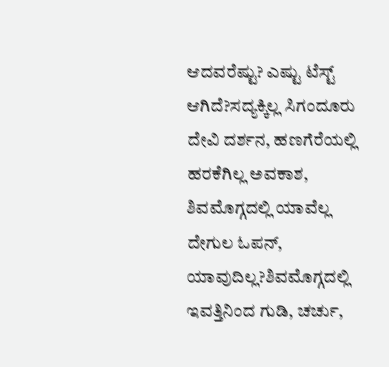ಆದವರೆಷ್ಟು? ಎಷ್ಟು ಟೆಸ್ಟ್ ಆಗಿದೆ?ಸದ್ಯಕ್ಕಿಲ್ಲ ಸಿಗಂದೂರು ದೇವಿ ದರ್ಶನ, ಹಣಗೆರೆಯಲ್ಲಿ ಹರಕೆಗಿಲ್ಲ ಅವಕಾಶ, ಶಿವಮೊಗ್ಗದಲ್ಲಿ ಯಾವೆಲ್ಲ ದೇಗುಲ ಓಪನ್, ಯಾವುದಿಲ್ಲ?ಶಿವಮೊಗ್ಗದಲ್ಲಿ ಇವತ್ತಿನಿಂದ ಗುಡಿ, ಚರ್ಚು,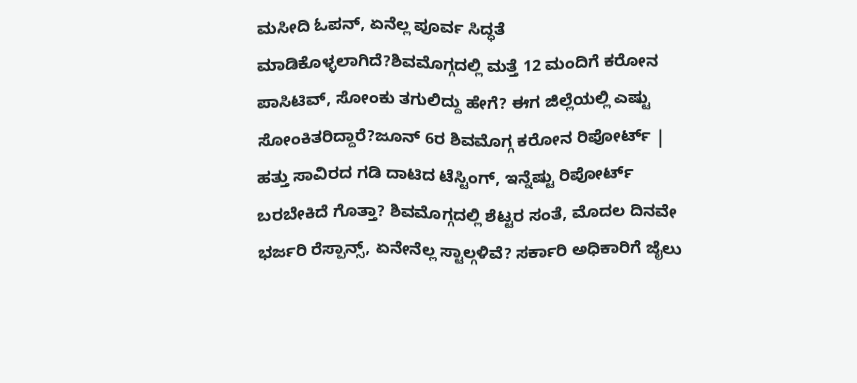ಮಸೀದಿ ಓಪನ್, ಏನೆಲ್ಲ ಪೂರ್ವ ಸಿದ್ಧತೆ ಮಾಡಿಕೊಳ್ಳಲಾಗಿದೆ?ಶಿವಮೊಗ್ಗದಲ್ಲಿ ಮತ್ತೆ 12 ಮಂದಿಗೆ ಕರೋನ ಪಾಸಿಟಿವ್, ಸೋಂಕು ತಗುಲಿದ್ದು ಹೇಗೆ? ಈಗ ಜಿಲ್ಲೆಯಲ್ಲಿ ಎಷ್ಟು ಸೋಂಕಿತರಿದ್ದಾರೆ?ಜೂನ್ 6ರ ಶಿವಮೊಗ್ಗ ಕರೋನ ರಿಪೋರ್ಟ್ | ಹತ್ತು ಸಾವಿರದ ಗಡಿ ದಾಟಿದ ಟೆಸ್ಟಿಂಗ್, ಇನ್ನೆಷ್ಟು ರಿಪೋರ್ಟ್ ಬರಬೇಕಿದೆ ಗೊತ್ತಾ? ಶಿವಮೊಗ್ಗದಲ್ಲಿ ಶೆಟ್ಟರ ಸಂತೆ, ಮೊದಲ ದಿನವೇ ಭರ್ಜರಿ ರೆಸ್ಪಾನ್ಸ್, ಏನೇನೆಲ್ಲ ಸ್ಟಾಲ್ಗಳಿವೆ? ಸರ್ಕಾರಿ ಅಧಿಕಾರಿಗೆ ಜೈಲು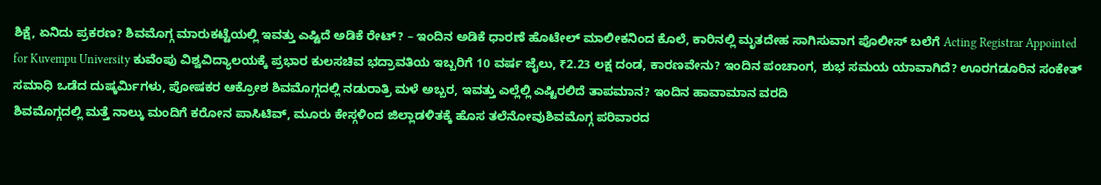ಶಿಕ್ಷೆ, ಏನಿದು ಪ್ರಕರಣ? ಶಿವಮೊಗ್ಗ ಮಾರುಕಟ್ಟೆಯಲ್ಲಿ ಇವತ್ತು ಎಷ್ಟಿದೆ ಅಡಿಕೆ ರೇಟ್? – ಇಂದಿನ ಅಡಿಕೆ ಧಾರಣೆ ಹೊಟೇಲ್ ಮಾಲೀಕನಿಂದ ಕೊಲೆ, ಕಾರಿನಲ್ಲಿ ಮೃತದೇಹ ಸಾಗಿಸುವಾಗ ಪೊಲೀಸ್ ಬಲೆಗೆ Acting Registrar Appointed for Kuvempu University ಕುವೆಂಪು ವಿಶ್ವವಿದ್ಯಾಲಯಕ್ಕೆ ಪ್ರಭಾರ ಕುಲಸಚಿವ ಭದ್ರಾವತಿಯ ಇಬ್ಬರಿಗೆ 10 ವರ್ಷ ಜೈಲು, ₹2.23 ಲಕ್ಷ ದಂಡ, ಕಾರಣವೇನು? ಇಂದಿನ ಪಂಚಾಂಗ, ಶುಭ ಸಮಯ ಯಾವಾಗಿದೆ? ಊರಗಡೂರಿನ ಸಂಕೇತ್ ಸಮಾಧಿ ಒಡೆದ ದುಷ್ಕರ್ಮಿಗಳು, ಪೋಷಕರ ಆಕ್ರೋಶ ಶಿವಮೊಗ್ಗದಲ್ಲಿ ನಡುರಾತ್ರಿ ಮಳೆ ಅಬ್ಬರ, ಇವತ್ತು ಎಲ್ಲೆಲ್ಲಿ ಎಷ್ಟಿರಲಿದೆ ತಾಪಮಾನ? ಇಂದಿನ ಹಾವಾಮಾನ ವರದಿ
ಶಿವಮೊಗ್ಗದಲ್ಲಿ ಮತ್ತೆ ನಾಲ್ಕು ಮಂದಿಗೆ ಕರೋನ ಪಾಸಿಟಿವ್, ಮೂರು ಕೇಸ್ಗಳಿಂದ ಜಿಲ್ಲಾಡಳಿತಕ್ಕೆ ಹೊಸ ತಲೆನೋವುಶಿವಮೊಗ್ಗ ಪರಿವಾರದ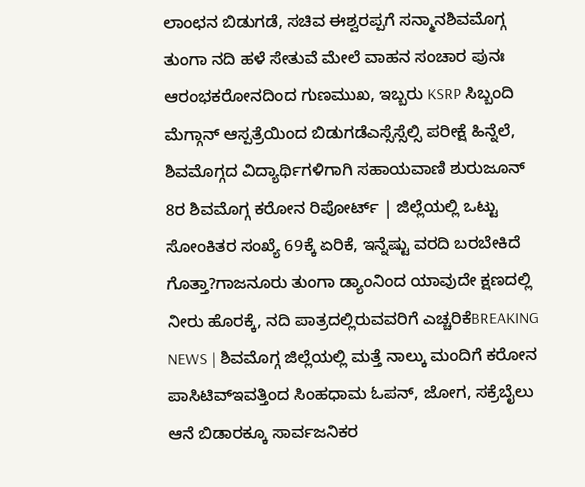ಲಾಂಛನ ಬಿಡುಗಡೆ, ಸಚಿವ ಈಶ್ವರಪ್ಪಗೆ ಸನ್ಮಾನಶಿವಮೊಗ್ಗ ತುಂಗಾ ನದಿ ಹಳೆ ಸೇತುವೆ ಮೇಲೆ ವಾಹನ ಸಂಚಾರ ಪುನಃ ಆರಂಭಕರೋನದಿಂದ ಗುಣಮುಖ, ಇಬ್ಬರು KSRP ಸಿಬ್ಬಂದಿ ಮೆಗ್ಗಾನ್ ಆಸ್ಪತ್ರೆಯಿಂದ ಬಿಡುಗಡೆಎಸ್ಸೆಸ್ಸೆಲ್ಸಿ ಪರೀಕ್ಷೆ ಹಿನ್ನೆಲೆ, ಶಿವಮೊಗ್ಗದ ವಿದ್ಯಾರ್ಥಿಗಳಿಗಾಗಿ ಸಹಾಯವಾಣಿ ಶುರುಜೂನ್ 8ರ ಶಿವಮೊಗ್ಗ ಕರೋನ ರಿಪೋರ್ಟ್ | ಜಿಲ್ಲೆಯಲ್ಲಿ ಒಟ್ಟು ಸೋಂಕಿತರ ಸಂಖ್ಯೆ 69ಕ್ಕೆ ಏರಿಕೆ, ಇನ್ನೆಷ್ಟು ವರದಿ ಬರಬೇಕಿದೆ ಗೊತ್ತಾ?ಗಾಜನೂರು ತುಂಗಾ ಡ್ಯಾಂನಿಂದ ಯಾವುದೇ ಕ್ಷಣದಲ್ಲಿ ನೀರು ಹೊರಕ್ಕೆ, ನದಿ ಪಾತ್ರದಲ್ಲಿರುವವರಿಗೆ ಎಚ್ಚರಿಕೆBREAKING NEWS | ಶಿವಮೊಗ್ಗ ಜಿಲ್ಲೆಯಲ್ಲಿ ಮತ್ತೆ ನಾಲ್ಕು ಮಂದಿಗೆ ಕರೋನ ಪಾಸಿಟಿವ್ಇವತ್ತಿಂದ ಸಿಂಹಧಾಮ ಓಪನ್, ಜೋಗ, ಸಕ್ರೆಬೈಲು ಆನೆ ಬಿಡಾರಕ್ಕೂ ಸಾರ್ವಜನಿಕರ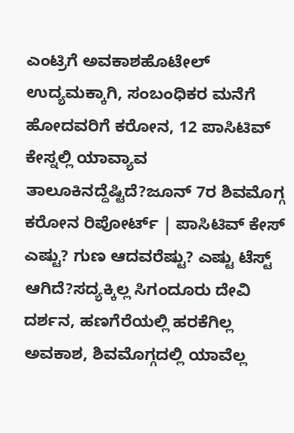ಎಂಟ್ರಿಗೆ ಅವಕಾಶಹೊಟೇಲ್ ಉದ್ಯಮಕ್ಕಾಗಿ, ಸಂಬಂಧಿಕರ ಮನೆಗೆ ಹೋದವರಿಗೆ ಕರೋನ, 12 ಪಾಸಿಟಿವ್ ಕೇಸ್ನಲ್ಲಿ ಯಾವ್ಯಾವ ತಾಲೂಕಿನದ್ದೆಷ್ಟಿದೆ?ಜೂನ್ 7ರ ಶಿವಮೊಗ್ಗ ಕರೋನ ರಿಪೋರ್ಟ್ | ಪಾಸಿಟಿವ್ ಕೇಸ್ ಎಷ್ಟು? ಗುಣ ಆದವರೆಷ್ಟು? ಎಷ್ಟು ಟೆಸ್ಟ್ ಆಗಿದೆ?ಸದ್ಯಕ್ಕಿಲ್ಲ ಸಿಗಂದೂರು ದೇವಿ ದರ್ಶನ, ಹಣಗೆರೆಯಲ್ಲಿ ಹರಕೆಗಿಲ್ಲ ಅವಕಾಶ, ಶಿವಮೊಗ್ಗದಲ್ಲಿ ಯಾವೆಲ್ಲ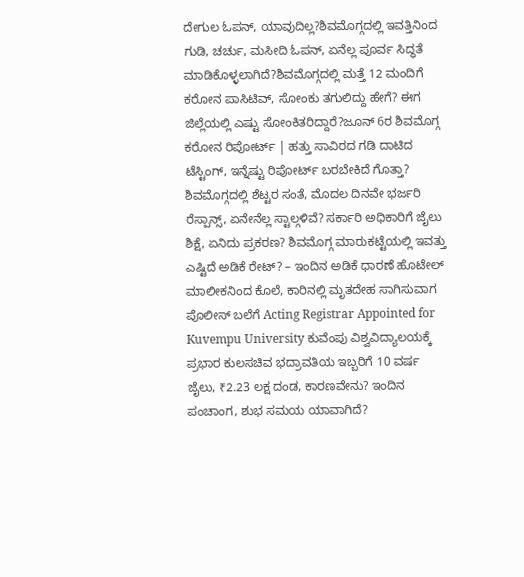ದೇಗುಲ ಓಪನ್, ಯಾವುದಿಲ್ಲ?ಶಿವಮೊಗ್ಗದಲ್ಲಿ ಇವತ್ತಿನಿಂದ ಗುಡಿ, ಚರ್ಚು, ಮಸೀದಿ ಓಪನ್, ಏನೆಲ್ಲ ಪೂರ್ವ ಸಿದ್ಧತೆ ಮಾಡಿಕೊಳ್ಳಲಾಗಿದೆ?ಶಿವಮೊಗ್ಗದಲ್ಲಿ ಮತ್ತೆ 12 ಮಂದಿಗೆ ಕರೋನ ಪಾಸಿಟಿವ್, ಸೋಂಕು ತಗುಲಿದ್ದು ಹೇಗೆ? ಈಗ ಜಿಲ್ಲೆಯಲ್ಲಿ ಎಷ್ಟು ಸೋಂಕಿತರಿದ್ದಾರೆ?ಜೂನ್ 6ರ ಶಿವಮೊಗ್ಗ ಕರೋನ ರಿಪೋರ್ಟ್ | ಹತ್ತು ಸಾವಿರದ ಗಡಿ ದಾಟಿದ ಟೆಸ್ಟಿಂಗ್, ಇನ್ನೆಷ್ಟು ರಿಪೋರ್ಟ್ ಬರಬೇಕಿದೆ ಗೊತ್ತಾ? ಶಿವಮೊಗ್ಗದಲ್ಲಿ ಶೆಟ್ಟರ ಸಂತೆ, ಮೊದಲ ದಿನವೇ ಭರ್ಜರಿ ರೆಸ್ಪಾನ್ಸ್, ಏನೇನೆಲ್ಲ ಸ್ಟಾಲ್ಗಳಿವೆ? ಸರ್ಕಾರಿ ಅಧಿಕಾರಿಗೆ ಜೈಲು ಶಿಕ್ಷೆ, ಏನಿದು ಪ್ರಕರಣ? ಶಿವಮೊಗ್ಗ ಮಾರುಕಟ್ಟೆಯಲ್ಲಿ ಇವತ್ತು ಎಷ್ಟಿದೆ ಅಡಿಕೆ ರೇಟ್? – ಇಂದಿನ ಅಡಿಕೆ ಧಾರಣೆ ಹೊಟೇಲ್ ಮಾಲೀಕನಿಂದ ಕೊಲೆ, ಕಾರಿನಲ್ಲಿ ಮೃತದೇಹ ಸಾಗಿಸುವಾಗ ಪೊಲೀಸ್ ಬಲೆಗೆ Acting Registrar Appointed for Kuvempu University ಕುವೆಂಪು ವಿಶ್ವವಿದ್ಯಾಲಯಕ್ಕೆ ಪ್ರಭಾರ ಕುಲಸಚಿವ ಭದ್ರಾವತಿಯ ಇಬ್ಬರಿಗೆ 10 ವರ್ಷ ಜೈಲು, ₹2.23 ಲಕ್ಷ ದಂಡ, ಕಾರಣವೇನು? ಇಂದಿನ ಪಂಚಾಂಗ, ಶುಭ ಸಮಯ ಯಾವಾಗಿದೆ?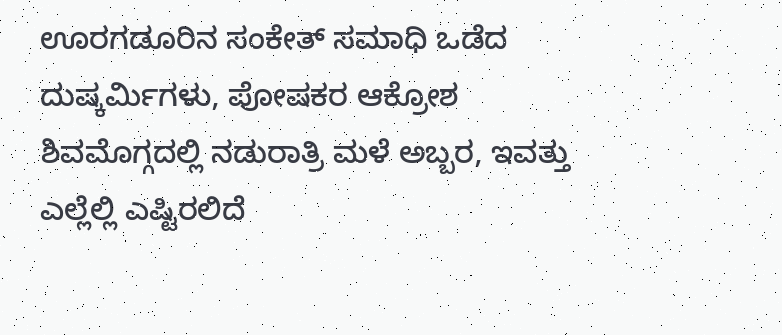ಊರಗಡೂರಿನ ಸಂಕೇತ್ ಸಮಾಧಿ ಒಡೆದ ದುಷ್ಕರ್ಮಿಗಳು, ಪೋಷಕರ ಆಕ್ರೋಶ ಶಿವಮೊಗ್ಗದಲ್ಲಿ ನಡುರಾತ್ರಿ ಮಳೆ ಅಬ್ಬರ, ಇವತ್ತು ಎಲ್ಲೆಲ್ಲಿ ಎಷ್ಟಿರಲಿದೆ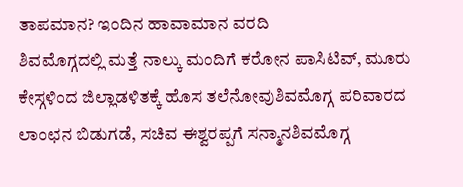ತಾಪಮಾನ? ಇಂದಿನ ಹಾವಾಮಾನ ವರದಿ
ಶಿವಮೊಗ್ಗದಲ್ಲಿ ಮತ್ತೆ ನಾಲ್ಕು ಮಂದಿಗೆ ಕರೋನ ಪಾಸಿಟಿವ್, ಮೂರು ಕೇಸ್ಗಳಿಂದ ಜಿಲ್ಲಾಡಳಿತಕ್ಕೆ ಹೊಸ ತಲೆನೋವುಶಿವಮೊಗ್ಗ ಪರಿವಾರದ ಲಾಂಛನ ಬಿಡುಗಡೆ, ಸಚಿವ ಈಶ್ವರಪ್ಪಗೆ ಸನ್ಮಾನಶಿವಮೊಗ್ಗ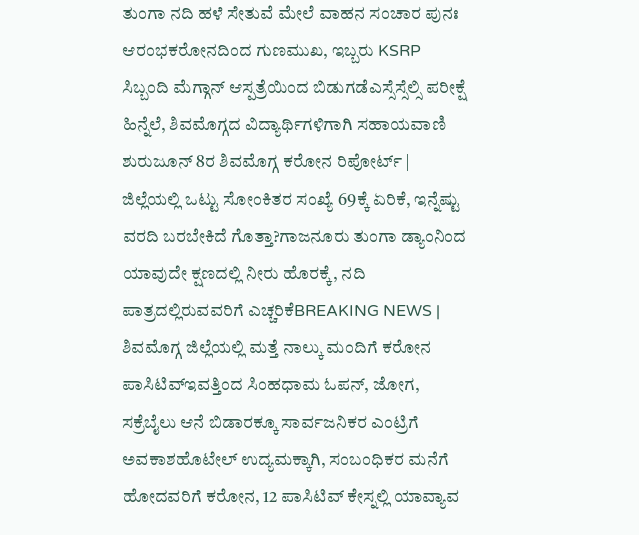ತುಂಗಾ ನದಿ ಹಳೆ ಸೇತುವೆ ಮೇಲೆ ವಾಹನ ಸಂಚಾರ ಪುನಃ ಆರಂಭಕರೋನದಿಂದ ಗುಣಮುಖ, ಇಬ್ಬರು KSRP ಸಿಬ್ಬಂದಿ ಮೆಗ್ಗಾನ್ ಆಸ್ಪತ್ರೆಯಿಂದ ಬಿಡುಗಡೆಎಸ್ಸೆಸ್ಸೆಲ್ಸಿ ಪರೀಕ್ಷೆ ಹಿನ್ನೆಲೆ, ಶಿವಮೊಗ್ಗದ ವಿದ್ಯಾರ್ಥಿಗಳಿಗಾಗಿ ಸಹಾಯವಾಣಿ ಶುರುಜೂನ್ 8ರ ಶಿವಮೊಗ್ಗ ಕರೋನ ರಿಪೋರ್ಟ್ | ಜಿಲ್ಲೆಯಲ್ಲಿ ಒಟ್ಟು ಸೋಂಕಿತರ ಸಂಖ್ಯೆ 69ಕ್ಕೆ ಏರಿಕೆ, ಇನ್ನೆಷ್ಟು ವರದಿ ಬರಬೇಕಿದೆ ಗೊತ್ತಾ?ಗಾಜನೂರು ತುಂಗಾ ಡ್ಯಾಂನಿಂದ ಯಾವುದೇ ಕ್ಷಣದಲ್ಲಿ ನೀರು ಹೊರಕ್ಕೆ, ನದಿ ಪಾತ್ರದಲ್ಲಿರುವವರಿಗೆ ಎಚ್ಚರಿಕೆBREAKING NEWS | ಶಿವಮೊಗ್ಗ ಜಿಲ್ಲೆಯಲ್ಲಿ ಮತ್ತೆ ನಾಲ್ಕು ಮಂದಿಗೆ ಕರೋನ ಪಾಸಿಟಿವ್ಇವತ್ತಿಂದ ಸಿಂಹಧಾಮ ಓಪನ್, ಜೋಗ, ಸಕ್ರೆಬೈಲು ಆನೆ ಬಿಡಾರಕ್ಕೂ ಸಾರ್ವಜನಿಕರ ಎಂಟ್ರಿಗೆ ಅವಕಾಶಹೊಟೇಲ್ ಉದ್ಯಮಕ್ಕಾಗಿ, ಸಂಬಂಧಿಕರ ಮನೆಗೆ ಹೋದವರಿಗೆ ಕರೋನ, 12 ಪಾಸಿಟಿವ್ ಕೇಸ್ನಲ್ಲಿ ಯಾವ್ಯಾವ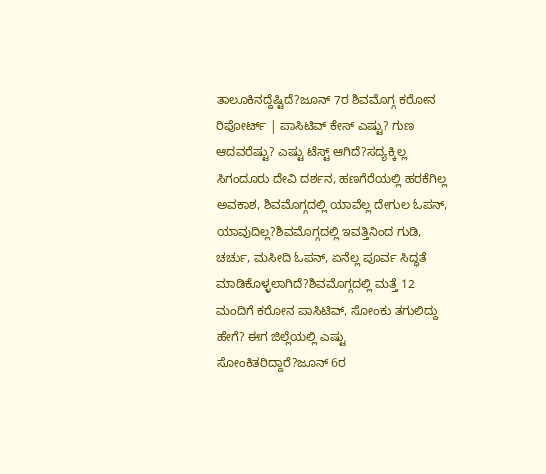ತಾಲೂಕಿನದ್ದೆಷ್ಟಿದೆ?ಜೂನ್ 7ರ ಶಿವಮೊಗ್ಗ ಕರೋನ ರಿಪೋರ್ಟ್ | ಪಾಸಿಟಿವ್ ಕೇಸ್ ಎಷ್ಟು? ಗುಣ ಆದವರೆಷ್ಟು? ಎಷ್ಟು ಟೆಸ್ಟ್ ಆಗಿದೆ?ಸದ್ಯಕ್ಕಿಲ್ಲ ಸಿಗಂದೂರು ದೇವಿ ದರ್ಶನ, ಹಣಗೆರೆಯಲ್ಲಿ ಹರಕೆಗಿಲ್ಲ ಅವಕಾಶ, ಶಿವಮೊಗ್ಗದಲ್ಲಿ ಯಾವೆಲ್ಲ ದೇಗುಲ ಓಪನ್, ಯಾವುದಿಲ್ಲ?ಶಿವಮೊಗ್ಗದಲ್ಲಿ ಇವತ್ತಿನಿಂದ ಗುಡಿ, ಚರ್ಚು, ಮಸೀದಿ ಓಪನ್, ಏನೆಲ್ಲ ಪೂರ್ವ ಸಿದ್ಧತೆ ಮಾಡಿಕೊಳ್ಳಲಾಗಿದೆ?ಶಿವಮೊಗ್ಗದಲ್ಲಿ ಮತ್ತೆ 12 ಮಂದಿಗೆ ಕರೋನ ಪಾಸಿಟಿವ್, ಸೋಂಕು ತಗುಲಿದ್ದು ಹೇಗೆ? ಈಗ ಜಿಲ್ಲೆಯಲ್ಲಿ ಎಷ್ಟು ಸೋಂಕಿತರಿದ್ದಾರೆ?ಜೂನ್ 6ರ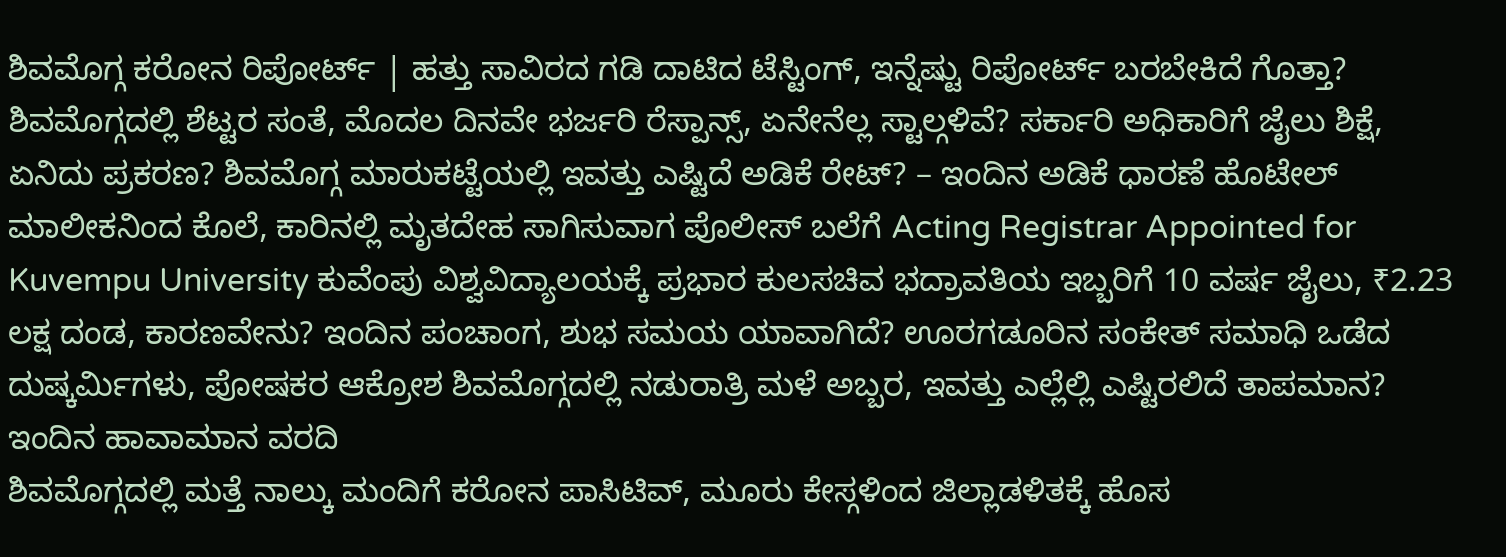ಶಿವಮೊಗ್ಗ ಕರೋನ ರಿಪೋರ್ಟ್ | ಹತ್ತು ಸಾವಿರದ ಗಡಿ ದಾಟಿದ ಟೆಸ್ಟಿಂಗ್, ಇನ್ನೆಷ್ಟು ರಿಪೋರ್ಟ್ ಬರಬೇಕಿದೆ ಗೊತ್ತಾ? ಶಿವಮೊಗ್ಗದಲ್ಲಿ ಶೆಟ್ಟರ ಸಂತೆ, ಮೊದಲ ದಿನವೇ ಭರ್ಜರಿ ರೆಸ್ಪಾನ್ಸ್, ಏನೇನೆಲ್ಲ ಸ್ಟಾಲ್ಗಳಿವೆ? ಸರ್ಕಾರಿ ಅಧಿಕಾರಿಗೆ ಜೈಲು ಶಿಕ್ಷೆ, ಏನಿದು ಪ್ರಕರಣ? ಶಿವಮೊಗ್ಗ ಮಾರುಕಟ್ಟೆಯಲ್ಲಿ ಇವತ್ತು ಎಷ್ಟಿದೆ ಅಡಿಕೆ ರೇಟ್? – ಇಂದಿನ ಅಡಿಕೆ ಧಾರಣೆ ಹೊಟೇಲ್ ಮಾಲೀಕನಿಂದ ಕೊಲೆ, ಕಾರಿನಲ್ಲಿ ಮೃತದೇಹ ಸಾಗಿಸುವಾಗ ಪೊಲೀಸ್ ಬಲೆಗೆ Acting Registrar Appointed for Kuvempu University ಕುವೆಂಪು ವಿಶ್ವವಿದ್ಯಾಲಯಕ್ಕೆ ಪ್ರಭಾರ ಕುಲಸಚಿವ ಭದ್ರಾವತಿಯ ಇಬ್ಬರಿಗೆ 10 ವರ್ಷ ಜೈಲು, ₹2.23 ಲಕ್ಷ ದಂಡ, ಕಾರಣವೇನು? ಇಂದಿನ ಪಂಚಾಂಗ, ಶುಭ ಸಮಯ ಯಾವಾಗಿದೆ? ಊರಗಡೂರಿನ ಸಂಕೇತ್ ಸಮಾಧಿ ಒಡೆದ ದುಷ್ಕರ್ಮಿಗಳು, ಪೋಷಕರ ಆಕ್ರೋಶ ಶಿವಮೊಗ್ಗದಲ್ಲಿ ನಡುರಾತ್ರಿ ಮಳೆ ಅಬ್ಬರ, ಇವತ್ತು ಎಲ್ಲೆಲ್ಲಿ ಎಷ್ಟಿರಲಿದೆ ತಾಪಮಾನ? ಇಂದಿನ ಹಾವಾಮಾನ ವರದಿ
ಶಿವಮೊಗ್ಗದಲ್ಲಿ ಮತ್ತೆ ನಾಲ್ಕು ಮಂದಿಗೆ ಕರೋನ ಪಾಸಿಟಿವ್, ಮೂರು ಕೇಸ್ಗಳಿಂದ ಜಿಲ್ಲಾಡಳಿತಕ್ಕೆ ಹೊಸ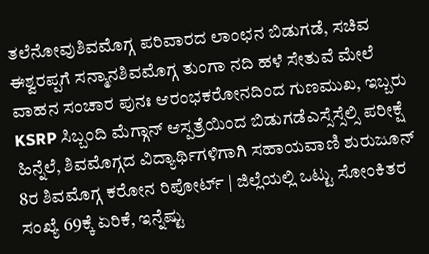ತಲೆನೋವುಶಿವಮೊಗ್ಗ ಪರಿವಾರದ ಲಾಂಛನ ಬಿಡುಗಡೆ, ಸಚಿವ ಈಶ್ವರಪ್ಪಗೆ ಸನ್ಮಾನಶಿವಮೊಗ್ಗ ತುಂಗಾ ನದಿ ಹಳೆ ಸೇತುವೆ ಮೇಲೆ ವಾಹನ ಸಂಚಾರ ಪುನಃ ಆರಂಭಕರೋನದಿಂದ ಗುಣಮುಖ, ಇಬ್ಬರು KSRP ಸಿಬ್ಬಂದಿ ಮೆಗ್ಗಾನ್ ಆಸ್ಪತ್ರೆಯಿಂದ ಬಿಡುಗಡೆಎಸ್ಸೆಸ್ಸೆಲ್ಸಿ ಪರೀಕ್ಷೆ ಹಿನ್ನೆಲೆ, ಶಿವಮೊಗ್ಗದ ವಿದ್ಯಾರ್ಥಿಗಳಿಗಾಗಿ ಸಹಾಯವಾಣಿ ಶುರುಜೂನ್ 8ರ ಶಿವಮೊಗ್ಗ ಕರೋನ ರಿಪೋರ್ಟ್ | ಜಿಲ್ಲೆಯಲ್ಲಿ ಒಟ್ಟು ಸೋಂಕಿತರ ಸಂಖ್ಯೆ 69ಕ್ಕೆ ಏರಿಕೆ, ಇನ್ನೆಷ್ಟು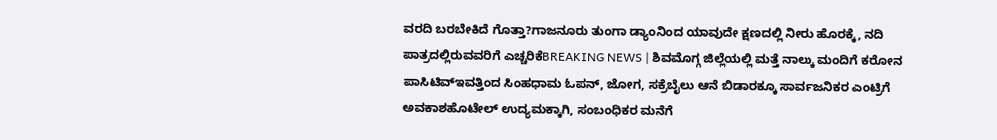ವರದಿ ಬರಬೇಕಿದೆ ಗೊತ್ತಾ?ಗಾಜನೂರು ತುಂಗಾ ಡ್ಯಾಂನಿಂದ ಯಾವುದೇ ಕ್ಷಣದಲ್ಲಿ ನೀರು ಹೊರಕ್ಕೆ, ನದಿ ಪಾತ್ರದಲ್ಲಿರುವವರಿಗೆ ಎಚ್ಚರಿಕೆBREAKING NEWS | ಶಿವಮೊಗ್ಗ ಜಿಲ್ಲೆಯಲ್ಲಿ ಮತ್ತೆ ನಾಲ್ಕು ಮಂದಿಗೆ ಕರೋನ ಪಾಸಿಟಿವ್ಇವತ್ತಿಂದ ಸಿಂಹಧಾಮ ಓಪನ್, ಜೋಗ, ಸಕ್ರೆಬೈಲು ಆನೆ ಬಿಡಾರಕ್ಕೂ ಸಾರ್ವಜನಿಕರ ಎಂಟ್ರಿಗೆ ಅವಕಾಶಹೊಟೇಲ್ ಉದ್ಯಮಕ್ಕಾಗಿ, ಸಂಬಂಧಿಕರ ಮನೆಗೆ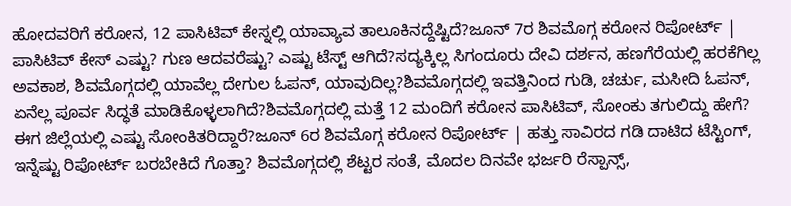ಹೋದವರಿಗೆ ಕರೋನ, 12 ಪಾಸಿಟಿವ್ ಕೇಸ್ನಲ್ಲಿ ಯಾವ್ಯಾವ ತಾಲೂಕಿನದ್ದೆಷ್ಟಿದೆ?ಜೂನ್ 7ರ ಶಿವಮೊಗ್ಗ ಕರೋನ ರಿಪೋರ್ಟ್ | ಪಾಸಿಟಿವ್ ಕೇಸ್ ಎಷ್ಟು? ಗುಣ ಆದವರೆಷ್ಟು? ಎಷ್ಟು ಟೆಸ್ಟ್ ಆಗಿದೆ?ಸದ್ಯಕ್ಕಿಲ್ಲ ಸಿಗಂದೂರು ದೇವಿ ದರ್ಶನ, ಹಣಗೆರೆಯಲ್ಲಿ ಹರಕೆಗಿಲ್ಲ ಅವಕಾಶ, ಶಿವಮೊಗ್ಗದಲ್ಲಿ ಯಾವೆಲ್ಲ ದೇಗುಲ ಓಪನ್, ಯಾವುದಿಲ್ಲ?ಶಿವಮೊಗ್ಗದಲ್ಲಿ ಇವತ್ತಿನಿಂದ ಗುಡಿ, ಚರ್ಚು, ಮಸೀದಿ ಓಪನ್, ಏನೆಲ್ಲ ಪೂರ್ವ ಸಿದ್ಧತೆ ಮಾಡಿಕೊಳ್ಳಲಾಗಿದೆ?ಶಿವಮೊಗ್ಗದಲ್ಲಿ ಮತ್ತೆ 12 ಮಂದಿಗೆ ಕರೋನ ಪಾಸಿಟಿವ್, ಸೋಂಕು ತಗುಲಿದ್ದು ಹೇಗೆ? ಈಗ ಜಿಲ್ಲೆಯಲ್ಲಿ ಎಷ್ಟು ಸೋಂಕಿತರಿದ್ದಾರೆ?ಜೂನ್ 6ರ ಶಿವಮೊಗ್ಗ ಕರೋನ ರಿಪೋರ್ಟ್ | ಹತ್ತು ಸಾವಿರದ ಗಡಿ ದಾಟಿದ ಟೆಸ್ಟಿಂಗ್, ಇನ್ನೆಷ್ಟು ರಿಪೋರ್ಟ್ ಬರಬೇಕಿದೆ ಗೊತ್ತಾ? ಶಿವಮೊಗ್ಗದಲ್ಲಿ ಶೆಟ್ಟರ ಸಂತೆ, ಮೊದಲ ದಿನವೇ ಭರ್ಜರಿ ರೆಸ್ಪಾನ್ಸ್,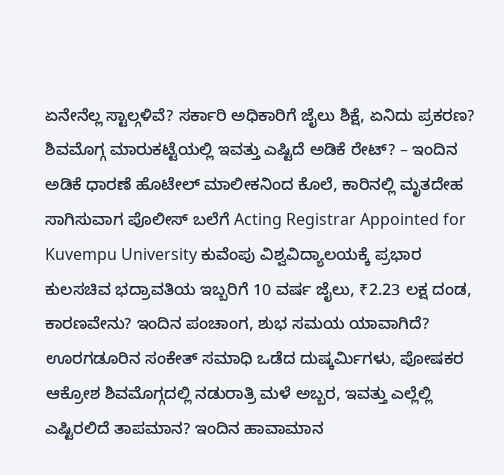ಏನೇನೆಲ್ಲ ಸ್ಟಾಲ್ಗಳಿವೆ? ಸರ್ಕಾರಿ ಅಧಿಕಾರಿಗೆ ಜೈಲು ಶಿಕ್ಷೆ, ಏನಿದು ಪ್ರಕರಣ? ಶಿವಮೊಗ್ಗ ಮಾರುಕಟ್ಟೆಯಲ್ಲಿ ಇವತ್ತು ಎಷ್ಟಿದೆ ಅಡಿಕೆ ರೇಟ್? – ಇಂದಿನ ಅಡಿಕೆ ಧಾರಣೆ ಹೊಟೇಲ್ ಮಾಲೀಕನಿಂದ ಕೊಲೆ, ಕಾರಿನಲ್ಲಿ ಮೃತದೇಹ ಸಾಗಿಸುವಾಗ ಪೊಲೀಸ್ ಬಲೆಗೆ Acting Registrar Appointed for Kuvempu University ಕುವೆಂಪು ವಿಶ್ವವಿದ್ಯಾಲಯಕ್ಕೆ ಪ್ರಭಾರ ಕುಲಸಚಿವ ಭದ್ರಾವತಿಯ ಇಬ್ಬರಿಗೆ 10 ವರ್ಷ ಜೈಲು, ₹2.23 ಲಕ್ಷ ದಂಡ, ಕಾರಣವೇನು? ಇಂದಿನ ಪಂಚಾಂಗ, ಶುಭ ಸಮಯ ಯಾವಾಗಿದೆ? ಊರಗಡೂರಿನ ಸಂಕೇತ್ ಸಮಾಧಿ ಒಡೆದ ದುಷ್ಕರ್ಮಿಗಳು, ಪೋಷಕರ ಆಕ್ರೋಶ ಶಿವಮೊಗ್ಗದಲ್ಲಿ ನಡುರಾತ್ರಿ ಮಳೆ ಅಬ್ಬರ, ಇವತ್ತು ಎಲ್ಲೆಲ್ಲಿ ಎಷ್ಟಿರಲಿದೆ ತಾಪಮಾನ? ಇಂದಿನ ಹಾವಾಮಾನ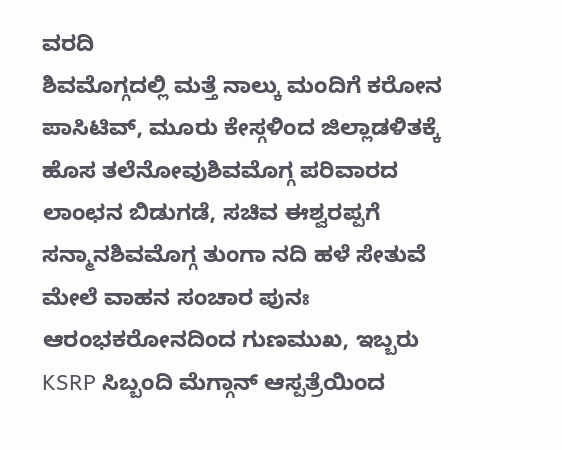ವರದಿ
ಶಿವಮೊಗ್ಗದಲ್ಲಿ ಮತ್ತೆ ನಾಲ್ಕು ಮಂದಿಗೆ ಕರೋನ ಪಾಸಿಟಿವ್, ಮೂರು ಕೇಸ್ಗಳಿಂದ ಜಿಲ್ಲಾಡಳಿತಕ್ಕೆ ಹೊಸ ತಲೆನೋವುಶಿವಮೊಗ್ಗ ಪರಿವಾರದ ಲಾಂಛನ ಬಿಡುಗಡೆ, ಸಚಿವ ಈಶ್ವರಪ್ಪಗೆ ಸನ್ಮಾನಶಿವಮೊಗ್ಗ ತುಂಗಾ ನದಿ ಹಳೆ ಸೇತುವೆ ಮೇಲೆ ವಾಹನ ಸಂಚಾರ ಪುನಃ ಆರಂಭಕರೋನದಿಂದ ಗುಣಮುಖ, ಇಬ್ಬರು KSRP ಸಿಬ್ಬಂದಿ ಮೆಗ್ಗಾನ್ ಆಸ್ಪತ್ರೆಯಿಂದ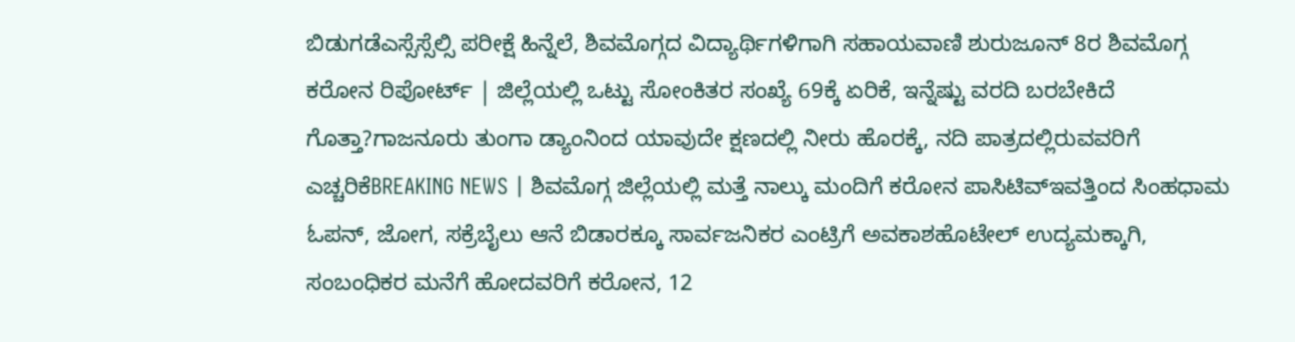ಬಿಡುಗಡೆಎಸ್ಸೆಸ್ಸೆಲ್ಸಿ ಪರೀಕ್ಷೆ ಹಿನ್ನೆಲೆ, ಶಿವಮೊಗ್ಗದ ವಿದ್ಯಾರ್ಥಿಗಳಿಗಾಗಿ ಸಹಾಯವಾಣಿ ಶುರುಜೂನ್ 8ರ ಶಿವಮೊಗ್ಗ ಕರೋನ ರಿಪೋರ್ಟ್ | ಜಿಲ್ಲೆಯಲ್ಲಿ ಒಟ್ಟು ಸೋಂಕಿತರ ಸಂಖ್ಯೆ 69ಕ್ಕೆ ಏರಿಕೆ, ಇನ್ನೆಷ್ಟು ವರದಿ ಬರಬೇಕಿದೆ ಗೊತ್ತಾ?ಗಾಜನೂರು ತುಂಗಾ ಡ್ಯಾಂನಿಂದ ಯಾವುದೇ ಕ್ಷಣದಲ್ಲಿ ನೀರು ಹೊರಕ್ಕೆ, ನದಿ ಪಾತ್ರದಲ್ಲಿರುವವರಿಗೆ ಎಚ್ಚರಿಕೆBREAKING NEWS | ಶಿವಮೊಗ್ಗ ಜಿಲ್ಲೆಯಲ್ಲಿ ಮತ್ತೆ ನಾಲ್ಕು ಮಂದಿಗೆ ಕರೋನ ಪಾಸಿಟಿವ್ಇವತ್ತಿಂದ ಸಿಂಹಧಾಮ ಓಪನ್, ಜೋಗ, ಸಕ್ರೆಬೈಲು ಆನೆ ಬಿಡಾರಕ್ಕೂ ಸಾರ್ವಜನಿಕರ ಎಂಟ್ರಿಗೆ ಅವಕಾಶಹೊಟೇಲ್ ಉದ್ಯಮಕ್ಕಾಗಿ, ಸಂಬಂಧಿಕರ ಮನೆಗೆ ಹೋದವರಿಗೆ ಕರೋನ, 12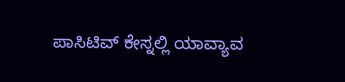ಪಾಸಿಟಿವ್ ಕೇಸ್ನಲ್ಲಿ ಯಾವ್ಯಾವ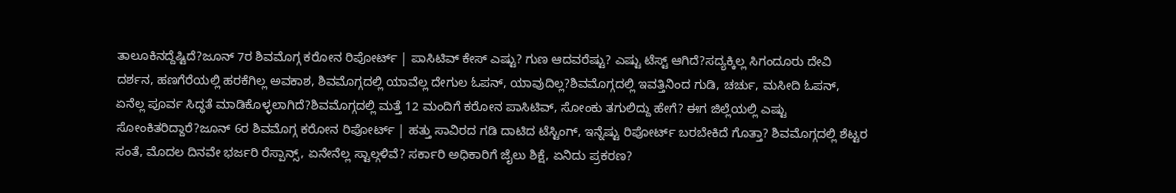ತಾಲೂಕಿನದ್ದೆಷ್ಟಿದೆ?ಜೂನ್ 7ರ ಶಿವಮೊಗ್ಗ ಕರೋನ ರಿಪೋರ್ಟ್ | ಪಾಸಿಟಿವ್ ಕೇಸ್ ಎಷ್ಟು? ಗುಣ ಆದವರೆಷ್ಟು? ಎಷ್ಟು ಟೆಸ್ಟ್ ಆಗಿದೆ?ಸದ್ಯಕ್ಕಿಲ್ಲ ಸಿಗಂದೂರು ದೇವಿ ದರ್ಶನ, ಹಣಗೆರೆಯಲ್ಲಿ ಹರಕೆಗಿಲ್ಲ ಅವಕಾಶ, ಶಿವಮೊಗ್ಗದಲ್ಲಿ ಯಾವೆಲ್ಲ ದೇಗುಲ ಓಪನ್, ಯಾವುದಿಲ್ಲ?ಶಿವಮೊಗ್ಗದಲ್ಲಿ ಇವತ್ತಿನಿಂದ ಗುಡಿ, ಚರ್ಚು, ಮಸೀದಿ ಓಪನ್, ಏನೆಲ್ಲ ಪೂರ್ವ ಸಿದ್ಧತೆ ಮಾಡಿಕೊಳ್ಳಲಾಗಿದೆ?ಶಿವಮೊಗ್ಗದಲ್ಲಿ ಮತ್ತೆ 12 ಮಂದಿಗೆ ಕರೋನ ಪಾಸಿಟಿವ್, ಸೋಂಕು ತಗುಲಿದ್ದು ಹೇಗೆ? ಈಗ ಜಿಲ್ಲೆಯಲ್ಲಿ ಎಷ್ಟು ಸೋಂಕಿತರಿದ್ದಾರೆ?ಜೂನ್ 6ರ ಶಿವಮೊಗ್ಗ ಕರೋನ ರಿಪೋರ್ಟ್ | ಹತ್ತು ಸಾವಿರದ ಗಡಿ ದಾಟಿದ ಟೆಸ್ಟಿಂಗ್, ಇನ್ನೆಷ್ಟು ರಿಪೋರ್ಟ್ ಬರಬೇಕಿದೆ ಗೊತ್ತಾ? ಶಿವಮೊಗ್ಗದಲ್ಲಿ ಶೆಟ್ಟರ ಸಂತೆ, ಮೊದಲ ದಿನವೇ ಭರ್ಜರಿ ರೆಸ್ಪಾನ್ಸ್, ಏನೇನೆಲ್ಲ ಸ್ಟಾಲ್ಗಳಿವೆ? ಸರ್ಕಾರಿ ಅಧಿಕಾರಿಗೆ ಜೈಲು ಶಿಕ್ಷೆ, ಏನಿದು ಪ್ರಕರಣ?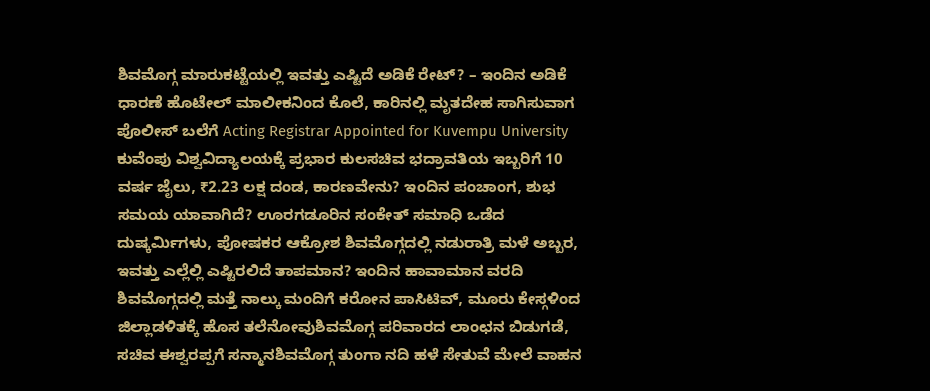ಶಿವಮೊಗ್ಗ ಮಾರುಕಟ್ಟೆಯಲ್ಲಿ ಇವತ್ತು ಎಷ್ಟಿದೆ ಅಡಿಕೆ ರೇಟ್? – ಇಂದಿನ ಅಡಿಕೆ ಧಾರಣೆ ಹೊಟೇಲ್ ಮಾಲೀಕನಿಂದ ಕೊಲೆ, ಕಾರಿನಲ್ಲಿ ಮೃತದೇಹ ಸಾಗಿಸುವಾಗ ಪೊಲೀಸ್ ಬಲೆಗೆ Acting Registrar Appointed for Kuvempu University ಕುವೆಂಪು ವಿಶ್ವವಿದ್ಯಾಲಯಕ್ಕೆ ಪ್ರಭಾರ ಕುಲಸಚಿವ ಭದ್ರಾವತಿಯ ಇಬ್ಬರಿಗೆ 10 ವರ್ಷ ಜೈಲು, ₹2.23 ಲಕ್ಷ ದಂಡ, ಕಾರಣವೇನು? ಇಂದಿನ ಪಂಚಾಂಗ, ಶುಭ ಸಮಯ ಯಾವಾಗಿದೆ? ಊರಗಡೂರಿನ ಸಂಕೇತ್ ಸಮಾಧಿ ಒಡೆದ ದುಷ್ಕರ್ಮಿಗಳು, ಪೋಷಕರ ಆಕ್ರೋಶ ಶಿವಮೊಗ್ಗದಲ್ಲಿ ನಡುರಾತ್ರಿ ಮಳೆ ಅಬ್ಬರ, ಇವತ್ತು ಎಲ್ಲೆಲ್ಲಿ ಎಷ್ಟಿರಲಿದೆ ತಾಪಮಾನ? ಇಂದಿನ ಹಾವಾಮಾನ ವರದಿ
ಶಿವಮೊಗ್ಗದಲ್ಲಿ ಮತ್ತೆ ನಾಲ್ಕು ಮಂದಿಗೆ ಕರೋನ ಪಾಸಿಟಿವ್, ಮೂರು ಕೇಸ್ಗಳಿಂದ ಜಿಲ್ಲಾಡಳಿತಕ್ಕೆ ಹೊಸ ತಲೆನೋವುಶಿವಮೊಗ್ಗ ಪರಿವಾರದ ಲಾಂಛನ ಬಿಡುಗಡೆ, ಸಚಿವ ಈಶ್ವರಪ್ಪಗೆ ಸನ್ಮಾನಶಿವಮೊಗ್ಗ ತುಂಗಾ ನದಿ ಹಳೆ ಸೇತುವೆ ಮೇಲೆ ವಾಹನ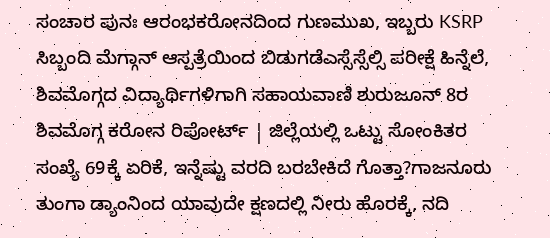ಸಂಚಾರ ಪುನಃ ಆರಂಭಕರೋನದಿಂದ ಗುಣಮುಖ, ಇಬ್ಬರು KSRP ಸಿಬ್ಬಂದಿ ಮೆಗ್ಗಾನ್ ಆಸ್ಪತ್ರೆಯಿಂದ ಬಿಡುಗಡೆಎಸ್ಸೆಸ್ಸೆಲ್ಸಿ ಪರೀಕ್ಷೆ ಹಿನ್ನೆಲೆ, ಶಿವಮೊಗ್ಗದ ವಿದ್ಯಾರ್ಥಿಗಳಿಗಾಗಿ ಸಹಾಯವಾಣಿ ಶುರುಜೂನ್ 8ರ ಶಿವಮೊಗ್ಗ ಕರೋನ ರಿಪೋರ್ಟ್ | ಜಿಲ್ಲೆಯಲ್ಲಿ ಒಟ್ಟು ಸೋಂಕಿತರ ಸಂಖ್ಯೆ 69ಕ್ಕೆ ಏರಿಕೆ, ಇನ್ನೆಷ್ಟು ವರದಿ ಬರಬೇಕಿದೆ ಗೊತ್ತಾ?ಗಾಜನೂರು ತುಂಗಾ ಡ್ಯಾಂನಿಂದ ಯಾವುದೇ ಕ್ಷಣದಲ್ಲಿ ನೀರು ಹೊರಕ್ಕೆ, ನದಿ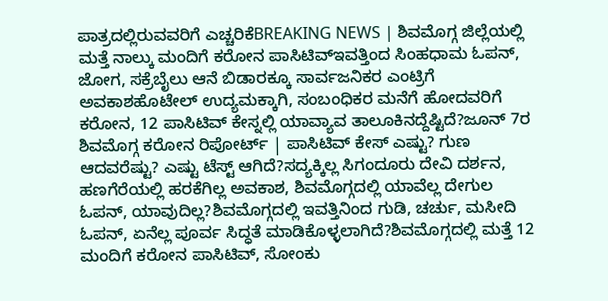ಪಾತ್ರದಲ್ಲಿರುವವರಿಗೆ ಎಚ್ಚರಿಕೆBREAKING NEWS | ಶಿವಮೊಗ್ಗ ಜಿಲ್ಲೆಯಲ್ಲಿ ಮತ್ತೆ ನಾಲ್ಕು ಮಂದಿಗೆ ಕರೋನ ಪಾಸಿಟಿವ್ಇವತ್ತಿಂದ ಸಿಂಹಧಾಮ ಓಪನ್, ಜೋಗ, ಸಕ್ರೆಬೈಲು ಆನೆ ಬಿಡಾರಕ್ಕೂ ಸಾರ್ವಜನಿಕರ ಎಂಟ್ರಿಗೆ ಅವಕಾಶಹೊಟೇಲ್ ಉದ್ಯಮಕ್ಕಾಗಿ, ಸಂಬಂಧಿಕರ ಮನೆಗೆ ಹೋದವರಿಗೆ ಕರೋನ, 12 ಪಾಸಿಟಿವ್ ಕೇಸ್ನಲ್ಲಿ ಯಾವ್ಯಾವ ತಾಲೂಕಿನದ್ದೆಷ್ಟಿದೆ?ಜೂನ್ 7ರ ಶಿವಮೊಗ್ಗ ಕರೋನ ರಿಪೋರ್ಟ್ | ಪಾಸಿಟಿವ್ ಕೇಸ್ ಎಷ್ಟು? ಗುಣ ಆದವರೆಷ್ಟು? ಎಷ್ಟು ಟೆಸ್ಟ್ ಆಗಿದೆ?ಸದ್ಯಕ್ಕಿಲ್ಲ ಸಿಗಂದೂರು ದೇವಿ ದರ್ಶನ, ಹಣಗೆರೆಯಲ್ಲಿ ಹರಕೆಗಿಲ್ಲ ಅವಕಾಶ, ಶಿವಮೊಗ್ಗದಲ್ಲಿ ಯಾವೆಲ್ಲ ದೇಗುಲ ಓಪನ್, ಯಾವುದಿಲ್ಲ?ಶಿವಮೊಗ್ಗದಲ್ಲಿ ಇವತ್ತಿನಿಂದ ಗುಡಿ, ಚರ್ಚು, ಮಸೀದಿ ಓಪನ್, ಏನೆಲ್ಲ ಪೂರ್ವ ಸಿದ್ಧತೆ ಮಾಡಿಕೊಳ್ಳಲಾಗಿದೆ?ಶಿವಮೊಗ್ಗದಲ್ಲಿ ಮತ್ತೆ 12 ಮಂದಿಗೆ ಕರೋನ ಪಾಸಿಟಿವ್, ಸೋಂಕು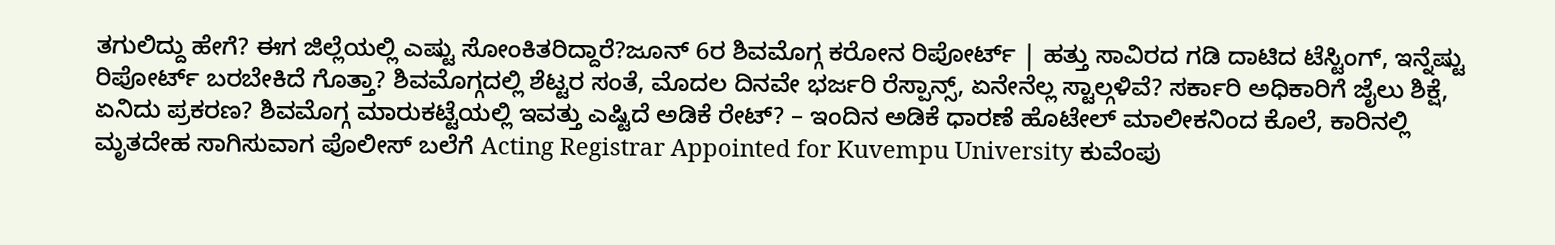ತಗುಲಿದ್ದು ಹೇಗೆ? ಈಗ ಜಿಲ್ಲೆಯಲ್ಲಿ ಎಷ್ಟು ಸೋಂಕಿತರಿದ್ದಾರೆ?ಜೂನ್ 6ರ ಶಿವಮೊಗ್ಗ ಕರೋನ ರಿಪೋರ್ಟ್ | ಹತ್ತು ಸಾವಿರದ ಗಡಿ ದಾಟಿದ ಟೆಸ್ಟಿಂಗ್, ಇನ್ನೆಷ್ಟು ರಿಪೋರ್ಟ್ ಬರಬೇಕಿದೆ ಗೊತ್ತಾ? ಶಿವಮೊಗ್ಗದಲ್ಲಿ ಶೆಟ್ಟರ ಸಂತೆ, ಮೊದಲ ದಿನವೇ ಭರ್ಜರಿ ರೆಸ್ಪಾನ್ಸ್, ಏನೇನೆಲ್ಲ ಸ್ಟಾಲ್ಗಳಿವೆ? ಸರ್ಕಾರಿ ಅಧಿಕಾರಿಗೆ ಜೈಲು ಶಿಕ್ಷೆ, ಏನಿದು ಪ್ರಕರಣ? ಶಿವಮೊಗ್ಗ ಮಾರುಕಟ್ಟೆಯಲ್ಲಿ ಇವತ್ತು ಎಷ್ಟಿದೆ ಅಡಿಕೆ ರೇಟ್? – ಇಂದಿನ ಅಡಿಕೆ ಧಾರಣೆ ಹೊಟೇಲ್ ಮಾಲೀಕನಿಂದ ಕೊಲೆ, ಕಾರಿನಲ್ಲಿ ಮೃತದೇಹ ಸಾಗಿಸುವಾಗ ಪೊಲೀಸ್ ಬಲೆಗೆ Acting Registrar Appointed for Kuvempu University ಕುವೆಂಪು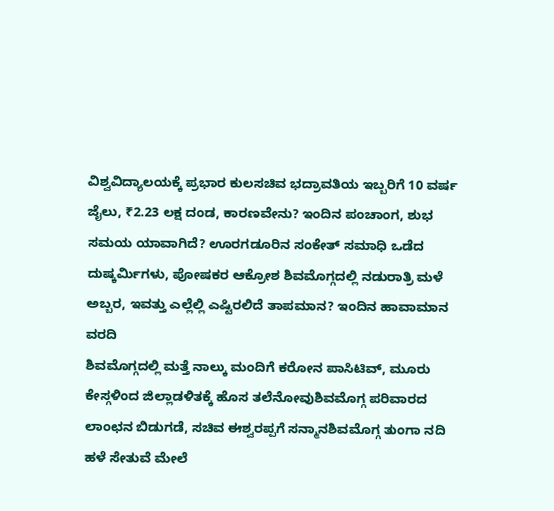ವಿಶ್ವವಿದ್ಯಾಲಯಕ್ಕೆ ಪ್ರಭಾರ ಕುಲಸಚಿವ ಭದ್ರಾವತಿಯ ಇಬ್ಬರಿಗೆ 10 ವರ್ಷ ಜೈಲು, ₹2.23 ಲಕ್ಷ ದಂಡ, ಕಾರಣವೇನು? ಇಂದಿನ ಪಂಚಾಂಗ, ಶುಭ ಸಮಯ ಯಾವಾಗಿದೆ? ಊರಗಡೂರಿನ ಸಂಕೇತ್ ಸಮಾಧಿ ಒಡೆದ ದುಷ್ಕರ್ಮಿಗಳು, ಪೋಷಕರ ಆಕ್ರೋಶ ಶಿವಮೊಗ್ಗದಲ್ಲಿ ನಡುರಾತ್ರಿ ಮಳೆ ಅಬ್ಬರ, ಇವತ್ತು ಎಲ್ಲೆಲ್ಲಿ ಎಷ್ಟಿರಲಿದೆ ತಾಪಮಾನ? ಇಂದಿನ ಹಾವಾಮಾನ ವರದಿ
ಶಿವಮೊಗ್ಗದಲ್ಲಿ ಮತ್ತೆ ನಾಲ್ಕು ಮಂದಿಗೆ ಕರೋನ ಪಾಸಿಟಿವ್, ಮೂರು ಕೇಸ್ಗಳಿಂದ ಜಿಲ್ಲಾಡಳಿತಕ್ಕೆ ಹೊಸ ತಲೆನೋವುಶಿವಮೊಗ್ಗ ಪರಿವಾರದ ಲಾಂಛನ ಬಿಡುಗಡೆ, ಸಚಿವ ಈಶ್ವರಪ್ಪಗೆ ಸನ್ಮಾನಶಿವಮೊಗ್ಗ ತುಂಗಾ ನದಿ ಹಳೆ ಸೇತುವೆ ಮೇಲೆ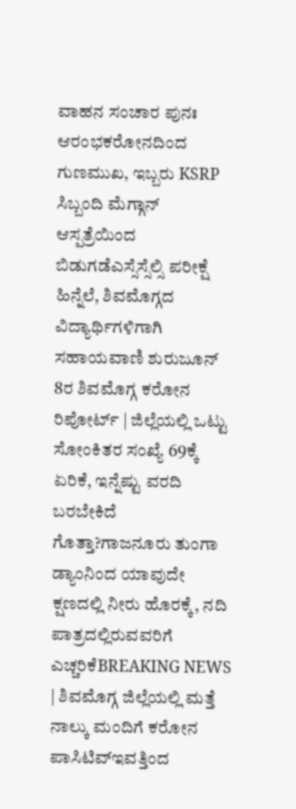ವಾಹನ ಸಂಚಾರ ಪುನಃ ಆರಂಭಕರೋನದಿಂದ ಗುಣಮುಖ, ಇಬ್ಬರು KSRP ಸಿಬ್ಬಂದಿ ಮೆಗ್ಗಾನ್ ಆಸ್ಪತ್ರೆಯಿಂದ ಬಿಡುಗಡೆಎಸ್ಸೆಸ್ಸೆಲ್ಸಿ ಪರೀಕ್ಷೆ ಹಿನ್ನೆಲೆ, ಶಿವಮೊಗ್ಗದ ವಿದ್ಯಾರ್ಥಿಗಳಿಗಾಗಿ ಸಹಾಯವಾಣಿ ಶುರುಜೂನ್ 8ರ ಶಿವಮೊಗ್ಗ ಕರೋನ ರಿಪೋರ್ಟ್ | ಜಿಲ್ಲೆಯಲ್ಲಿ ಒಟ್ಟು ಸೋಂಕಿತರ ಸಂಖ್ಯೆ 69ಕ್ಕೆ ಏರಿಕೆ, ಇನ್ನೆಷ್ಟು ವರದಿ ಬರಬೇಕಿದೆ ಗೊತ್ತಾ?ಗಾಜನೂರು ತುಂಗಾ ಡ್ಯಾಂನಿಂದ ಯಾವುದೇ ಕ್ಷಣದಲ್ಲಿ ನೀರು ಹೊರಕ್ಕೆ, ನದಿ ಪಾತ್ರದಲ್ಲಿರುವವರಿಗೆ ಎಚ್ಚರಿಕೆBREAKING NEWS | ಶಿವಮೊಗ್ಗ ಜಿಲ್ಲೆಯಲ್ಲಿ ಮತ್ತೆ ನಾಲ್ಕು ಮಂದಿಗೆ ಕರೋನ ಪಾಸಿಟಿವ್ಇವತ್ತಿಂದ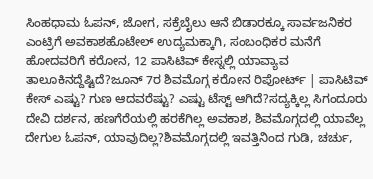ಸಿಂಹಧಾಮ ಓಪನ್, ಜೋಗ, ಸಕ್ರೆಬೈಲು ಆನೆ ಬಿಡಾರಕ್ಕೂ ಸಾರ್ವಜನಿಕರ ಎಂಟ್ರಿಗೆ ಅವಕಾಶಹೊಟೇಲ್ ಉದ್ಯಮಕ್ಕಾಗಿ, ಸಂಬಂಧಿಕರ ಮನೆಗೆ ಹೋದವರಿಗೆ ಕರೋನ, 12 ಪಾಸಿಟಿವ್ ಕೇಸ್ನಲ್ಲಿ ಯಾವ್ಯಾವ ತಾಲೂಕಿನದ್ದೆಷ್ಟಿದೆ?ಜೂನ್ 7ರ ಶಿವಮೊಗ್ಗ ಕರೋನ ರಿಪೋರ್ಟ್ | ಪಾಸಿಟಿವ್ ಕೇಸ್ ಎಷ್ಟು? ಗುಣ ಆದವರೆಷ್ಟು? ಎಷ್ಟು ಟೆಸ್ಟ್ ಆಗಿದೆ?ಸದ್ಯಕ್ಕಿಲ್ಲ ಸಿಗಂದೂರು ದೇವಿ ದರ್ಶನ, ಹಣಗೆರೆಯಲ್ಲಿ ಹರಕೆಗಿಲ್ಲ ಅವಕಾಶ, ಶಿವಮೊಗ್ಗದಲ್ಲಿ ಯಾವೆಲ್ಲ ದೇಗುಲ ಓಪನ್, ಯಾವುದಿಲ್ಲ?ಶಿವಮೊಗ್ಗದಲ್ಲಿ ಇವತ್ತಿನಿಂದ ಗುಡಿ, ಚರ್ಚು,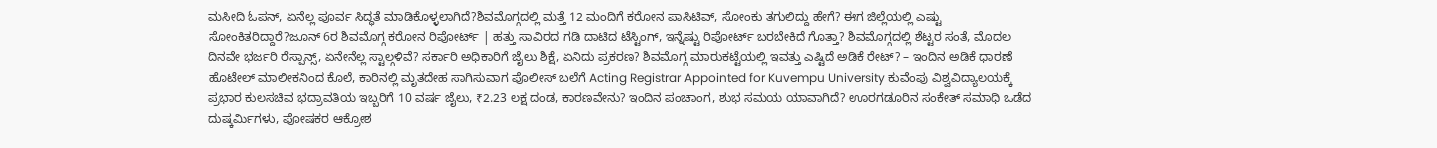ಮಸೀದಿ ಓಪನ್, ಏನೆಲ್ಲ ಪೂರ್ವ ಸಿದ್ಧತೆ ಮಾಡಿಕೊಳ್ಳಲಾಗಿದೆ?ಶಿವಮೊಗ್ಗದಲ್ಲಿ ಮತ್ತೆ 12 ಮಂದಿಗೆ ಕರೋನ ಪಾಸಿಟಿವ್, ಸೋಂಕು ತಗುಲಿದ್ದು ಹೇಗೆ? ಈಗ ಜಿಲ್ಲೆಯಲ್ಲಿ ಎಷ್ಟು ಸೋಂಕಿತರಿದ್ದಾರೆ?ಜೂನ್ 6ರ ಶಿವಮೊಗ್ಗ ಕರೋನ ರಿಪೋರ್ಟ್ | ಹತ್ತು ಸಾವಿರದ ಗಡಿ ದಾಟಿದ ಟೆಸ್ಟಿಂಗ್, ಇನ್ನೆಷ್ಟು ರಿಪೋರ್ಟ್ ಬರಬೇಕಿದೆ ಗೊತ್ತಾ? ಶಿವಮೊಗ್ಗದಲ್ಲಿ ಶೆಟ್ಟರ ಸಂತೆ, ಮೊದಲ ದಿನವೇ ಭರ್ಜರಿ ರೆಸ್ಪಾನ್ಸ್, ಏನೇನೆಲ್ಲ ಸ್ಟಾಲ್ಗಳಿವೆ? ಸರ್ಕಾರಿ ಅಧಿಕಾರಿಗೆ ಜೈಲು ಶಿಕ್ಷೆ, ಏನಿದು ಪ್ರಕರಣ? ಶಿವಮೊಗ್ಗ ಮಾರುಕಟ್ಟೆಯಲ್ಲಿ ಇವತ್ತು ಎಷ್ಟಿದೆ ಅಡಿಕೆ ರೇಟ್? – ಇಂದಿನ ಅಡಿಕೆ ಧಾರಣೆ ಹೊಟೇಲ್ ಮಾಲೀಕನಿಂದ ಕೊಲೆ, ಕಾರಿನಲ್ಲಿ ಮೃತದೇಹ ಸಾಗಿಸುವಾಗ ಪೊಲೀಸ್ ಬಲೆಗೆ Acting Registrar Appointed for Kuvempu University ಕುವೆಂಪು ವಿಶ್ವವಿದ್ಯಾಲಯಕ್ಕೆ ಪ್ರಭಾರ ಕುಲಸಚಿವ ಭದ್ರಾವತಿಯ ಇಬ್ಬರಿಗೆ 10 ವರ್ಷ ಜೈಲು, ₹2.23 ಲಕ್ಷ ದಂಡ, ಕಾರಣವೇನು? ಇಂದಿನ ಪಂಚಾಂಗ, ಶುಭ ಸಮಯ ಯಾವಾಗಿದೆ? ಊರಗಡೂರಿನ ಸಂಕೇತ್ ಸಮಾಧಿ ಒಡೆದ ದುಷ್ಕರ್ಮಿಗಳು, ಪೋಷಕರ ಆಕ್ರೋಶ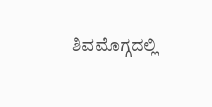ಶಿವಮೊಗ್ಗದಲ್ಲಿ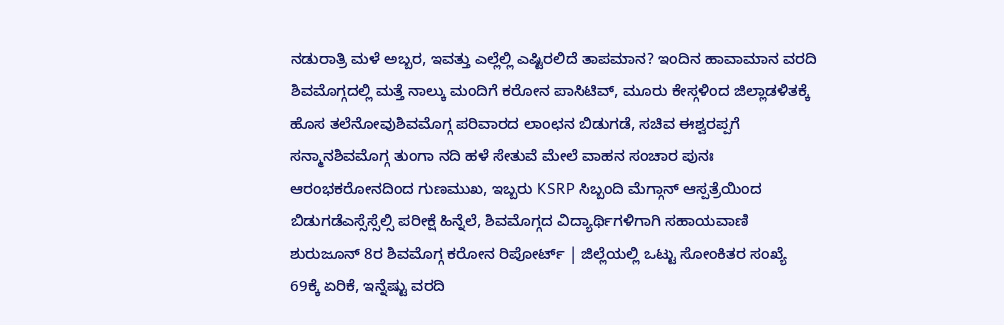ನಡುರಾತ್ರಿ ಮಳೆ ಅಬ್ಬರ, ಇವತ್ತು ಎಲ್ಲೆಲ್ಲಿ ಎಷ್ಟಿರಲಿದೆ ತಾಪಮಾನ? ಇಂದಿನ ಹಾವಾಮಾನ ವರದಿ
ಶಿವಮೊಗ್ಗದಲ್ಲಿ ಮತ್ತೆ ನಾಲ್ಕು ಮಂದಿಗೆ ಕರೋನ ಪಾಸಿಟಿವ್, ಮೂರು ಕೇಸ್ಗಳಿಂದ ಜಿಲ್ಲಾಡಳಿತಕ್ಕೆ ಹೊಸ ತಲೆನೋವುಶಿವಮೊಗ್ಗ ಪರಿವಾರದ ಲಾಂಛನ ಬಿಡುಗಡೆ, ಸಚಿವ ಈಶ್ವರಪ್ಪಗೆ ಸನ್ಮಾನಶಿವಮೊಗ್ಗ ತುಂಗಾ ನದಿ ಹಳೆ ಸೇತುವೆ ಮೇಲೆ ವಾಹನ ಸಂಚಾರ ಪುನಃ ಆರಂಭಕರೋನದಿಂದ ಗುಣಮುಖ, ಇಬ್ಬರು KSRP ಸಿಬ್ಬಂದಿ ಮೆಗ್ಗಾನ್ ಆಸ್ಪತ್ರೆಯಿಂದ ಬಿಡುಗಡೆಎಸ್ಸೆಸ್ಸೆಲ್ಸಿ ಪರೀಕ್ಷೆ ಹಿನ್ನೆಲೆ, ಶಿವಮೊಗ್ಗದ ವಿದ್ಯಾರ್ಥಿಗಳಿಗಾಗಿ ಸಹಾಯವಾಣಿ ಶುರುಜೂನ್ 8ರ ಶಿವಮೊಗ್ಗ ಕರೋನ ರಿಪೋರ್ಟ್ | ಜಿಲ್ಲೆಯಲ್ಲಿ ಒಟ್ಟು ಸೋಂಕಿತರ ಸಂಖ್ಯೆ 69ಕ್ಕೆ ಏರಿಕೆ, ಇನ್ನೆಷ್ಟು ವರದಿ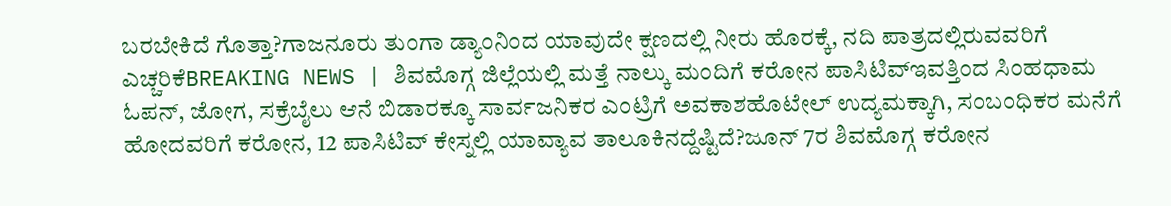ಬರಬೇಕಿದೆ ಗೊತ್ತಾ?ಗಾಜನೂರು ತುಂಗಾ ಡ್ಯಾಂನಿಂದ ಯಾವುದೇ ಕ್ಷಣದಲ್ಲಿ ನೀರು ಹೊರಕ್ಕೆ, ನದಿ ಪಾತ್ರದಲ್ಲಿರುವವರಿಗೆ ಎಚ್ಚರಿಕೆBREAKING NEWS | ಶಿವಮೊಗ್ಗ ಜಿಲ್ಲೆಯಲ್ಲಿ ಮತ್ತೆ ನಾಲ್ಕು ಮಂದಿಗೆ ಕರೋನ ಪಾಸಿಟಿವ್ಇವತ್ತಿಂದ ಸಿಂಹಧಾಮ ಓಪನ್, ಜೋಗ, ಸಕ್ರೆಬೈಲು ಆನೆ ಬಿಡಾರಕ್ಕೂ ಸಾರ್ವಜನಿಕರ ಎಂಟ್ರಿಗೆ ಅವಕಾಶಹೊಟೇಲ್ ಉದ್ಯಮಕ್ಕಾಗಿ, ಸಂಬಂಧಿಕರ ಮನೆಗೆ ಹೋದವರಿಗೆ ಕರೋನ, 12 ಪಾಸಿಟಿವ್ ಕೇಸ್ನಲ್ಲಿ ಯಾವ್ಯಾವ ತಾಲೂಕಿನದ್ದೆಷ್ಟಿದೆ?ಜೂನ್ 7ರ ಶಿವಮೊಗ್ಗ ಕರೋನ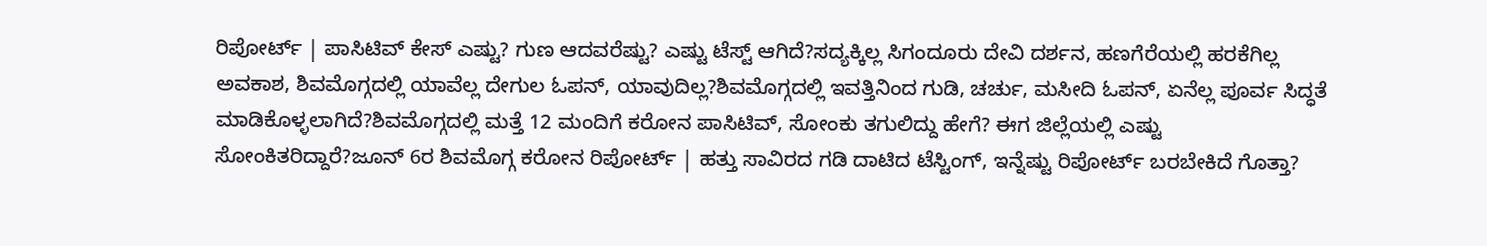ರಿಪೋರ್ಟ್ | ಪಾಸಿಟಿವ್ ಕೇಸ್ ಎಷ್ಟು? ಗುಣ ಆದವರೆಷ್ಟು? ಎಷ್ಟು ಟೆಸ್ಟ್ ಆಗಿದೆ?ಸದ್ಯಕ್ಕಿಲ್ಲ ಸಿಗಂದೂರು ದೇವಿ ದರ್ಶನ, ಹಣಗೆರೆಯಲ್ಲಿ ಹರಕೆಗಿಲ್ಲ ಅವಕಾಶ, ಶಿವಮೊಗ್ಗದಲ್ಲಿ ಯಾವೆಲ್ಲ ದೇಗುಲ ಓಪನ್, ಯಾವುದಿಲ್ಲ?ಶಿವಮೊಗ್ಗದಲ್ಲಿ ಇವತ್ತಿನಿಂದ ಗುಡಿ, ಚರ್ಚು, ಮಸೀದಿ ಓಪನ್, ಏನೆಲ್ಲ ಪೂರ್ವ ಸಿದ್ಧತೆ ಮಾಡಿಕೊಳ್ಳಲಾಗಿದೆ?ಶಿವಮೊಗ್ಗದಲ್ಲಿ ಮತ್ತೆ 12 ಮಂದಿಗೆ ಕರೋನ ಪಾಸಿಟಿವ್, ಸೋಂಕು ತಗುಲಿದ್ದು ಹೇಗೆ? ಈಗ ಜಿಲ್ಲೆಯಲ್ಲಿ ಎಷ್ಟು ಸೋಂಕಿತರಿದ್ದಾರೆ?ಜೂನ್ 6ರ ಶಿವಮೊಗ್ಗ ಕರೋನ ರಿಪೋರ್ಟ್ | ಹತ್ತು ಸಾವಿರದ ಗಡಿ ದಾಟಿದ ಟೆಸ್ಟಿಂಗ್, ಇನ್ನೆಷ್ಟು ರಿಪೋರ್ಟ್ ಬರಬೇಕಿದೆ ಗೊತ್ತಾ?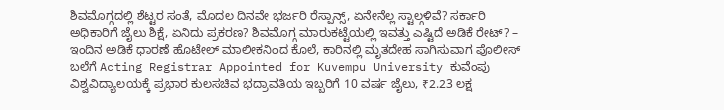ಶಿವಮೊಗ್ಗದಲ್ಲಿ ಶೆಟ್ಟರ ಸಂತೆ, ಮೊದಲ ದಿನವೇ ಭರ್ಜರಿ ರೆಸ್ಪಾನ್ಸ್, ಏನೇನೆಲ್ಲ ಸ್ಟಾಲ್ಗಳಿವೆ? ಸರ್ಕಾರಿ ಅಧಿಕಾರಿಗೆ ಜೈಲು ಶಿಕ್ಷೆ, ಏನಿದು ಪ್ರಕರಣ? ಶಿವಮೊಗ್ಗ ಮಾರುಕಟ್ಟೆಯಲ್ಲಿ ಇವತ್ತು ಎಷ್ಟಿದೆ ಅಡಿಕೆ ರೇಟ್? – ಇಂದಿನ ಅಡಿಕೆ ಧಾರಣೆ ಹೊಟೇಲ್ ಮಾಲೀಕನಿಂದ ಕೊಲೆ, ಕಾರಿನಲ್ಲಿ ಮೃತದೇಹ ಸಾಗಿಸುವಾಗ ಪೊಲೀಸ್ ಬಲೆಗೆ Acting Registrar Appointed for Kuvempu University ಕುವೆಂಪು ವಿಶ್ವವಿದ್ಯಾಲಯಕ್ಕೆ ಪ್ರಭಾರ ಕುಲಸಚಿವ ಭದ್ರಾವತಿಯ ಇಬ್ಬರಿಗೆ 10 ವರ್ಷ ಜೈಲು, ₹2.23 ಲಕ್ಷ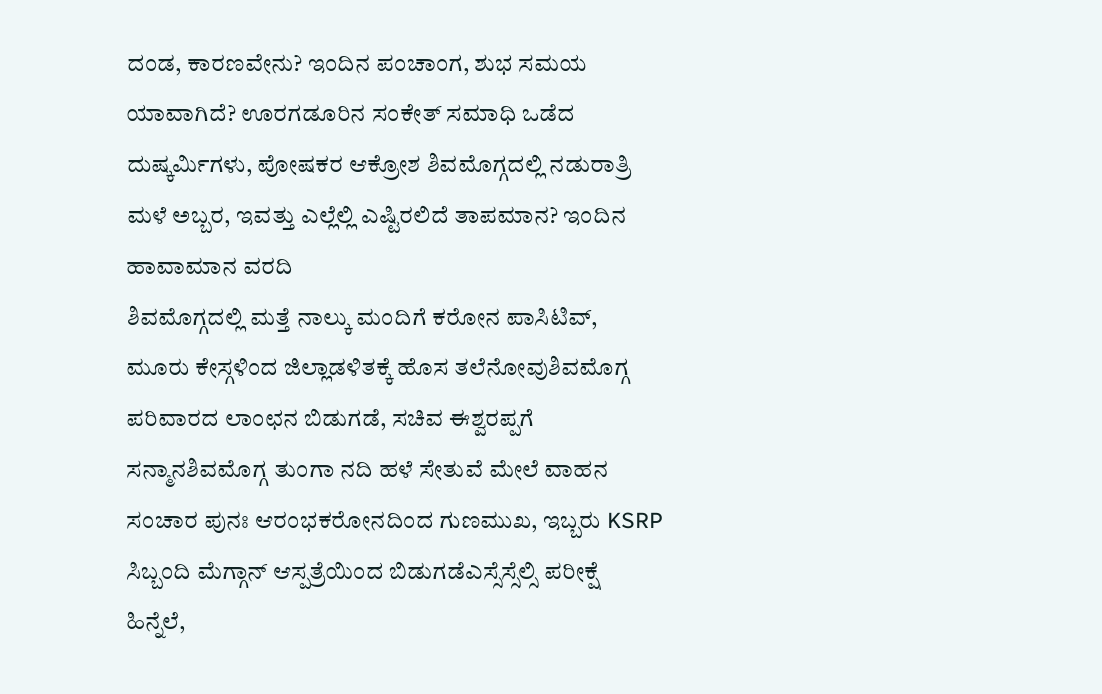ದಂಡ, ಕಾರಣವೇನು? ಇಂದಿನ ಪಂಚಾಂಗ, ಶುಭ ಸಮಯ ಯಾವಾಗಿದೆ? ಊರಗಡೂರಿನ ಸಂಕೇತ್ ಸಮಾಧಿ ಒಡೆದ ದುಷ್ಕರ್ಮಿಗಳು, ಪೋಷಕರ ಆಕ್ರೋಶ ಶಿವಮೊಗ್ಗದಲ್ಲಿ ನಡುರಾತ್ರಿ ಮಳೆ ಅಬ್ಬರ, ಇವತ್ತು ಎಲ್ಲೆಲ್ಲಿ ಎಷ್ಟಿರಲಿದೆ ತಾಪಮಾನ? ಇಂದಿನ ಹಾವಾಮಾನ ವರದಿ
ಶಿವಮೊಗ್ಗದಲ್ಲಿ ಮತ್ತೆ ನಾಲ್ಕು ಮಂದಿಗೆ ಕರೋನ ಪಾಸಿಟಿವ್, ಮೂರು ಕೇಸ್ಗಳಿಂದ ಜಿಲ್ಲಾಡಳಿತಕ್ಕೆ ಹೊಸ ತಲೆನೋವುಶಿವಮೊಗ್ಗ ಪರಿವಾರದ ಲಾಂಛನ ಬಿಡುಗಡೆ, ಸಚಿವ ಈಶ್ವರಪ್ಪಗೆ ಸನ್ಮಾನಶಿವಮೊಗ್ಗ ತುಂಗಾ ನದಿ ಹಳೆ ಸೇತುವೆ ಮೇಲೆ ವಾಹನ ಸಂಚಾರ ಪುನಃ ಆರಂಭಕರೋನದಿಂದ ಗುಣಮುಖ, ಇಬ್ಬರು KSRP ಸಿಬ್ಬಂದಿ ಮೆಗ್ಗಾನ್ ಆಸ್ಪತ್ರೆಯಿಂದ ಬಿಡುಗಡೆಎಸ್ಸೆಸ್ಸೆಲ್ಸಿ ಪರೀಕ್ಷೆ ಹಿನ್ನೆಲೆ,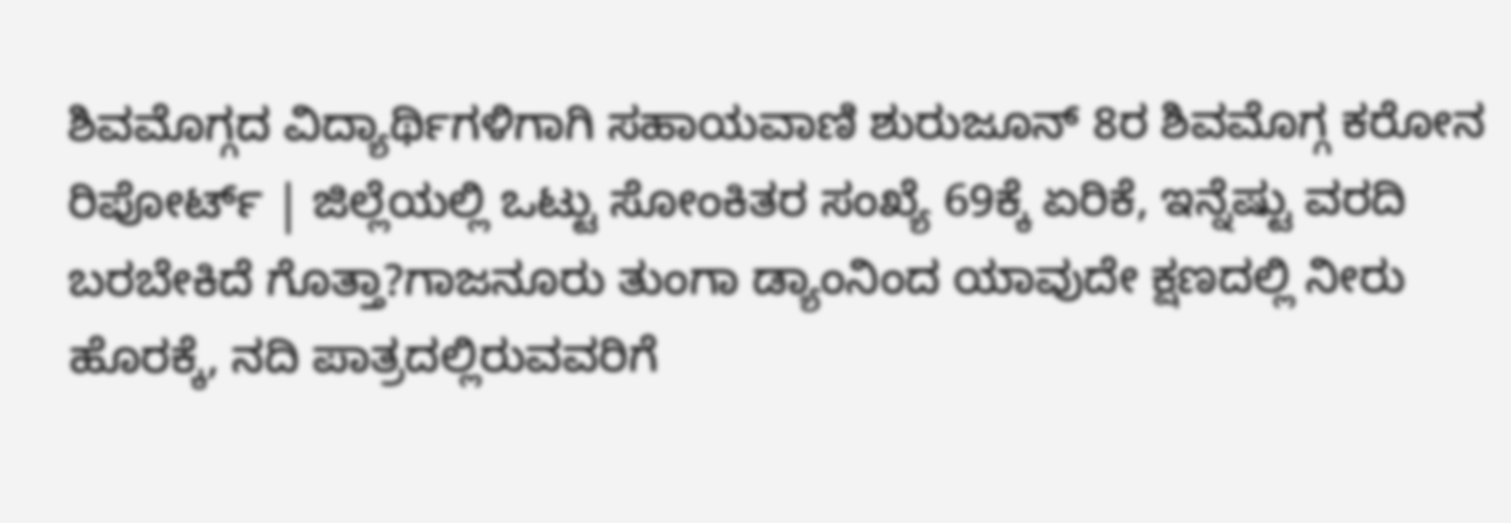ಶಿವಮೊಗ್ಗದ ವಿದ್ಯಾರ್ಥಿಗಳಿಗಾಗಿ ಸಹಾಯವಾಣಿ ಶುರುಜೂನ್ 8ರ ಶಿವಮೊಗ್ಗ ಕರೋನ ರಿಪೋರ್ಟ್ | ಜಿಲ್ಲೆಯಲ್ಲಿ ಒಟ್ಟು ಸೋಂಕಿತರ ಸಂಖ್ಯೆ 69ಕ್ಕೆ ಏರಿಕೆ, ಇನ್ನೆಷ್ಟು ವರದಿ ಬರಬೇಕಿದೆ ಗೊತ್ತಾ?ಗಾಜನೂರು ತುಂಗಾ ಡ್ಯಾಂನಿಂದ ಯಾವುದೇ ಕ್ಷಣದಲ್ಲಿ ನೀರು ಹೊರಕ್ಕೆ, ನದಿ ಪಾತ್ರದಲ್ಲಿರುವವರಿಗೆ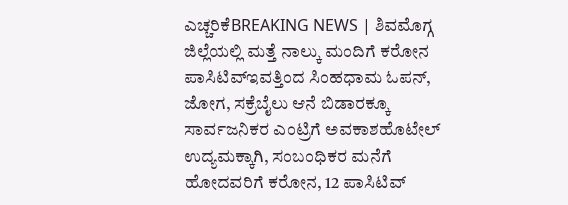ಎಚ್ಚರಿಕೆBREAKING NEWS | ಶಿವಮೊಗ್ಗ ಜಿಲ್ಲೆಯಲ್ಲಿ ಮತ್ತೆ ನಾಲ್ಕು ಮಂದಿಗೆ ಕರೋನ ಪಾಸಿಟಿವ್ಇವತ್ತಿಂದ ಸಿಂಹಧಾಮ ಓಪನ್, ಜೋಗ, ಸಕ್ರೆಬೈಲು ಆನೆ ಬಿಡಾರಕ್ಕೂ ಸಾರ್ವಜನಿಕರ ಎಂಟ್ರಿಗೆ ಅವಕಾಶಹೊಟೇಲ್ ಉದ್ಯಮಕ್ಕಾಗಿ, ಸಂಬಂಧಿಕರ ಮನೆಗೆ ಹೋದವರಿಗೆ ಕರೋನ, 12 ಪಾಸಿಟಿವ್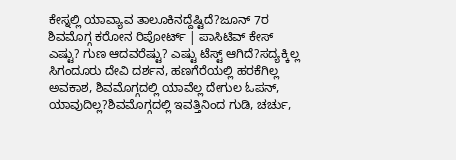ಕೇಸ್ನಲ್ಲಿ ಯಾವ್ಯಾವ ತಾಲೂಕಿನದ್ದೆಷ್ಟಿದೆ?ಜೂನ್ 7ರ ಶಿವಮೊಗ್ಗ ಕರೋನ ರಿಪೋರ್ಟ್ | ಪಾಸಿಟಿವ್ ಕೇಸ್ ಎಷ್ಟು? ಗುಣ ಆದವರೆಷ್ಟು? ಎಷ್ಟು ಟೆಸ್ಟ್ ಆಗಿದೆ?ಸದ್ಯಕ್ಕಿಲ್ಲ ಸಿಗಂದೂರು ದೇವಿ ದರ್ಶನ, ಹಣಗೆರೆಯಲ್ಲಿ ಹರಕೆಗಿಲ್ಲ ಅವಕಾಶ, ಶಿವಮೊಗ್ಗದಲ್ಲಿ ಯಾವೆಲ್ಲ ದೇಗುಲ ಓಪನ್, ಯಾವುದಿಲ್ಲ?ಶಿವಮೊಗ್ಗದಲ್ಲಿ ಇವತ್ತಿನಿಂದ ಗುಡಿ, ಚರ್ಚು,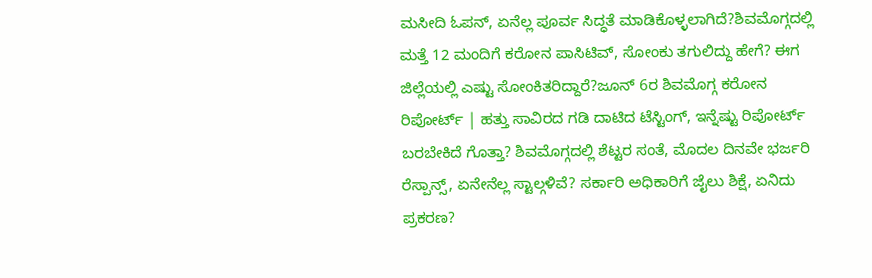ಮಸೀದಿ ಓಪನ್, ಏನೆಲ್ಲ ಪೂರ್ವ ಸಿದ್ಧತೆ ಮಾಡಿಕೊಳ್ಳಲಾಗಿದೆ?ಶಿವಮೊಗ್ಗದಲ್ಲಿ ಮತ್ತೆ 12 ಮಂದಿಗೆ ಕರೋನ ಪಾಸಿಟಿವ್, ಸೋಂಕು ತಗುಲಿದ್ದು ಹೇಗೆ? ಈಗ ಜಿಲ್ಲೆಯಲ್ಲಿ ಎಷ್ಟು ಸೋಂಕಿತರಿದ್ದಾರೆ?ಜೂನ್ 6ರ ಶಿವಮೊಗ್ಗ ಕರೋನ ರಿಪೋರ್ಟ್ | ಹತ್ತು ಸಾವಿರದ ಗಡಿ ದಾಟಿದ ಟೆಸ್ಟಿಂಗ್, ಇನ್ನೆಷ್ಟು ರಿಪೋರ್ಟ್ ಬರಬೇಕಿದೆ ಗೊತ್ತಾ? ಶಿವಮೊಗ್ಗದಲ್ಲಿ ಶೆಟ್ಟರ ಸಂತೆ, ಮೊದಲ ದಿನವೇ ಭರ್ಜರಿ ರೆಸ್ಪಾನ್ಸ್, ಏನೇನೆಲ್ಲ ಸ್ಟಾಲ್ಗಳಿವೆ? ಸರ್ಕಾರಿ ಅಧಿಕಾರಿಗೆ ಜೈಲು ಶಿಕ್ಷೆ, ಏನಿದು ಪ್ರಕರಣ?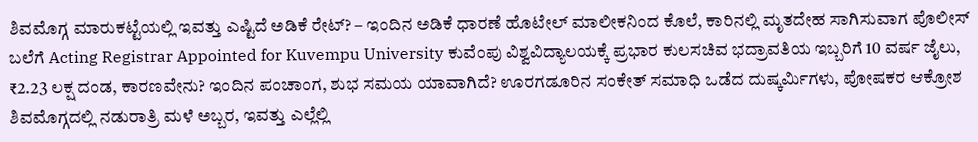ಶಿವಮೊಗ್ಗ ಮಾರುಕಟ್ಟೆಯಲ್ಲಿ ಇವತ್ತು ಎಷ್ಟಿದೆ ಅಡಿಕೆ ರೇಟ್? – ಇಂದಿನ ಅಡಿಕೆ ಧಾರಣೆ ಹೊಟೇಲ್ ಮಾಲೀಕನಿಂದ ಕೊಲೆ, ಕಾರಿನಲ್ಲಿ ಮೃತದೇಹ ಸಾಗಿಸುವಾಗ ಪೊಲೀಸ್ ಬಲೆಗೆ Acting Registrar Appointed for Kuvempu University ಕುವೆಂಪು ವಿಶ್ವವಿದ್ಯಾಲಯಕ್ಕೆ ಪ್ರಭಾರ ಕುಲಸಚಿವ ಭದ್ರಾವತಿಯ ಇಬ್ಬರಿಗೆ 10 ವರ್ಷ ಜೈಲು, ₹2.23 ಲಕ್ಷ ದಂಡ, ಕಾರಣವೇನು? ಇಂದಿನ ಪಂಚಾಂಗ, ಶುಭ ಸಮಯ ಯಾವಾಗಿದೆ? ಊರಗಡೂರಿನ ಸಂಕೇತ್ ಸಮಾಧಿ ಒಡೆದ ದುಷ್ಕರ್ಮಿಗಳು, ಪೋಷಕರ ಆಕ್ರೋಶ ಶಿವಮೊಗ್ಗದಲ್ಲಿ ನಡುರಾತ್ರಿ ಮಳೆ ಅಬ್ಬರ, ಇವತ್ತು ಎಲ್ಲೆಲ್ಲಿ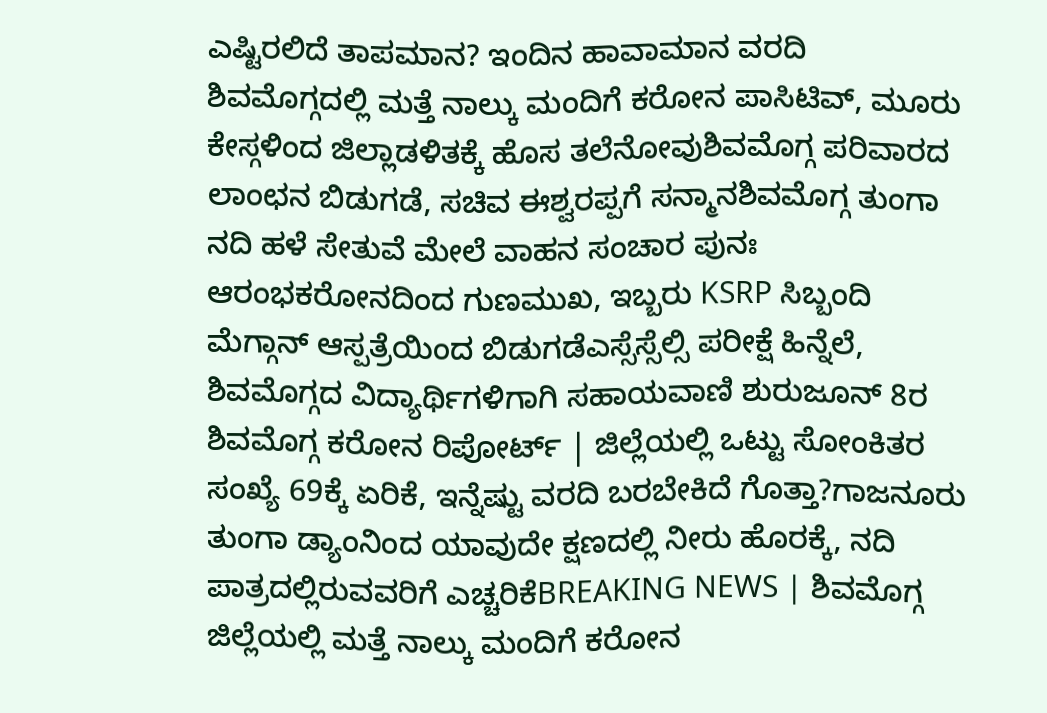ಎಷ್ಟಿರಲಿದೆ ತಾಪಮಾನ? ಇಂದಿನ ಹಾವಾಮಾನ ವರದಿ
ಶಿವಮೊಗ್ಗದಲ್ಲಿ ಮತ್ತೆ ನಾಲ್ಕು ಮಂದಿಗೆ ಕರೋನ ಪಾಸಿಟಿವ್, ಮೂರು ಕೇಸ್ಗಳಿಂದ ಜಿಲ್ಲಾಡಳಿತಕ್ಕೆ ಹೊಸ ತಲೆನೋವುಶಿವಮೊಗ್ಗ ಪರಿವಾರದ ಲಾಂಛನ ಬಿಡುಗಡೆ, ಸಚಿವ ಈಶ್ವರಪ್ಪಗೆ ಸನ್ಮಾನಶಿವಮೊಗ್ಗ ತುಂಗಾ ನದಿ ಹಳೆ ಸೇತುವೆ ಮೇಲೆ ವಾಹನ ಸಂಚಾರ ಪುನಃ ಆರಂಭಕರೋನದಿಂದ ಗುಣಮುಖ, ಇಬ್ಬರು KSRP ಸಿಬ್ಬಂದಿ ಮೆಗ್ಗಾನ್ ಆಸ್ಪತ್ರೆಯಿಂದ ಬಿಡುಗಡೆಎಸ್ಸೆಸ್ಸೆಲ್ಸಿ ಪರೀಕ್ಷೆ ಹಿನ್ನೆಲೆ, ಶಿವಮೊಗ್ಗದ ವಿದ್ಯಾರ್ಥಿಗಳಿಗಾಗಿ ಸಹಾಯವಾಣಿ ಶುರುಜೂನ್ 8ರ ಶಿವಮೊಗ್ಗ ಕರೋನ ರಿಪೋರ್ಟ್ | ಜಿಲ್ಲೆಯಲ್ಲಿ ಒಟ್ಟು ಸೋಂಕಿತರ ಸಂಖ್ಯೆ 69ಕ್ಕೆ ಏರಿಕೆ, ಇನ್ನೆಷ್ಟು ವರದಿ ಬರಬೇಕಿದೆ ಗೊತ್ತಾ?ಗಾಜನೂರು ತುಂಗಾ ಡ್ಯಾಂನಿಂದ ಯಾವುದೇ ಕ್ಷಣದಲ್ಲಿ ನೀರು ಹೊರಕ್ಕೆ, ನದಿ ಪಾತ್ರದಲ್ಲಿರುವವರಿಗೆ ಎಚ್ಚರಿಕೆBREAKING NEWS | ಶಿವಮೊಗ್ಗ ಜಿಲ್ಲೆಯಲ್ಲಿ ಮತ್ತೆ ನಾಲ್ಕು ಮಂದಿಗೆ ಕರೋನ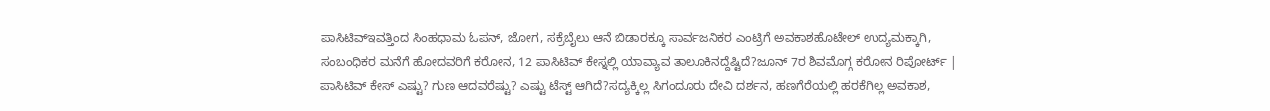ಪಾಸಿಟಿವ್ಇವತ್ತಿಂದ ಸಿಂಹಧಾಮ ಓಪನ್, ಜೋಗ, ಸಕ್ರೆಬೈಲು ಆನೆ ಬಿಡಾರಕ್ಕೂ ಸಾರ್ವಜನಿಕರ ಎಂಟ್ರಿಗೆ ಅವಕಾಶಹೊಟೇಲ್ ಉದ್ಯಮಕ್ಕಾಗಿ, ಸಂಬಂಧಿಕರ ಮನೆಗೆ ಹೋದವರಿಗೆ ಕರೋನ, 12 ಪಾಸಿಟಿವ್ ಕೇಸ್ನಲ್ಲಿ ಯಾವ್ಯಾವ ತಾಲೂಕಿನದ್ದೆಷ್ಟಿದೆ?ಜೂನ್ 7ರ ಶಿವಮೊಗ್ಗ ಕರೋನ ರಿಪೋರ್ಟ್ | ಪಾಸಿಟಿವ್ ಕೇಸ್ ಎಷ್ಟು? ಗುಣ ಆದವರೆಷ್ಟು? ಎಷ್ಟು ಟೆಸ್ಟ್ ಆಗಿದೆ?ಸದ್ಯಕ್ಕಿಲ್ಲ ಸಿಗಂದೂರು ದೇವಿ ದರ್ಶನ, ಹಣಗೆರೆಯಲ್ಲಿ ಹರಕೆಗಿಲ್ಲ ಅವಕಾಶ,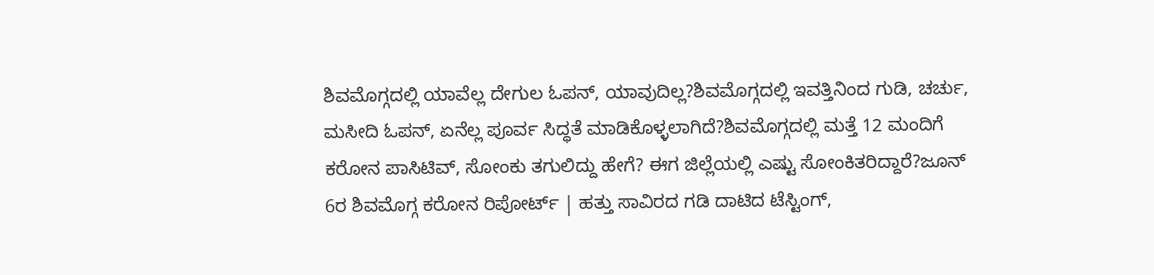ಶಿವಮೊಗ್ಗದಲ್ಲಿ ಯಾವೆಲ್ಲ ದೇಗುಲ ಓಪನ್, ಯಾವುದಿಲ್ಲ?ಶಿವಮೊಗ್ಗದಲ್ಲಿ ಇವತ್ತಿನಿಂದ ಗುಡಿ, ಚರ್ಚು, ಮಸೀದಿ ಓಪನ್, ಏನೆಲ್ಲ ಪೂರ್ವ ಸಿದ್ಧತೆ ಮಾಡಿಕೊಳ್ಳಲಾಗಿದೆ?ಶಿವಮೊಗ್ಗದಲ್ಲಿ ಮತ್ತೆ 12 ಮಂದಿಗೆ ಕರೋನ ಪಾಸಿಟಿವ್, ಸೋಂಕು ತಗುಲಿದ್ದು ಹೇಗೆ? ಈಗ ಜಿಲ್ಲೆಯಲ್ಲಿ ಎಷ್ಟು ಸೋಂಕಿತರಿದ್ದಾರೆ?ಜೂನ್ 6ರ ಶಿವಮೊಗ್ಗ ಕರೋನ ರಿಪೋರ್ಟ್ | ಹತ್ತು ಸಾವಿರದ ಗಡಿ ದಾಟಿದ ಟೆಸ್ಟಿಂಗ್,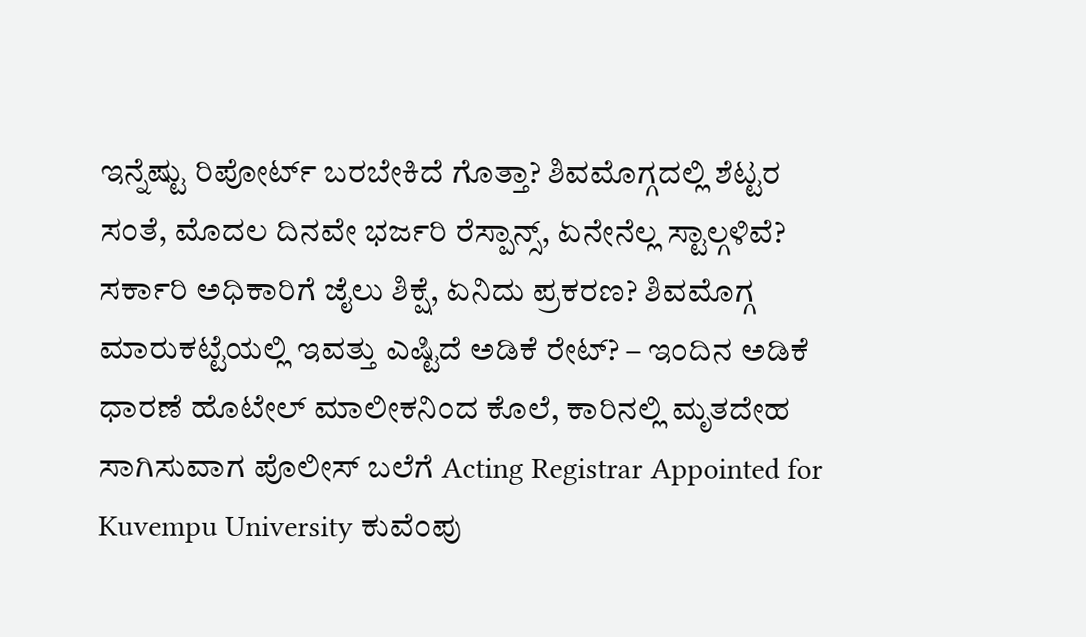ಇನ್ನೆಷ್ಟು ರಿಪೋರ್ಟ್ ಬರಬೇಕಿದೆ ಗೊತ್ತಾ? ಶಿವಮೊಗ್ಗದಲ್ಲಿ ಶೆಟ್ಟರ ಸಂತೆ, ಮೊದಲ ದಿನವೇ ಭರ್ಜರಿ ರೆಸ್ಪಾನ್ಸ್, ಏನೇನೆಲ್ಲ ಸ್ಟಾಲ್ಗಳಿವೆ? ಸರ್ಕಾರಿ ಅಧಿಕಾರಿಗೆ ಜೈಲು ಶಿಕ್ಷೆ, ಏನಿದು ಪ್ರಕರಣ? ಶಿವಮೊಗ್ಗ ಮಾರುಕಟ್ಟೆಯಲ್ಲಿ ಇವತ್ತು ಎಷ್ಟಿದೆ ಅಡಿಕೆ ರೇಟ್? – ಇಂದಿನ ಅಡಿಕೆ ಧಾರಣೆ ಹೊಟೇಲ್ ಮಾಲೀಕನಿಂದ ಕೊಲೆ, ಕಾರಿನಲ್ಲಿ ಮೃತದೇಹ ಸಾಗಿಸುವಾಗ ಪೊಲೀಸ್ ಬಲೆಗೆ Acting Registrar Appointed for Kuvempu University ಕುವೆಂಪು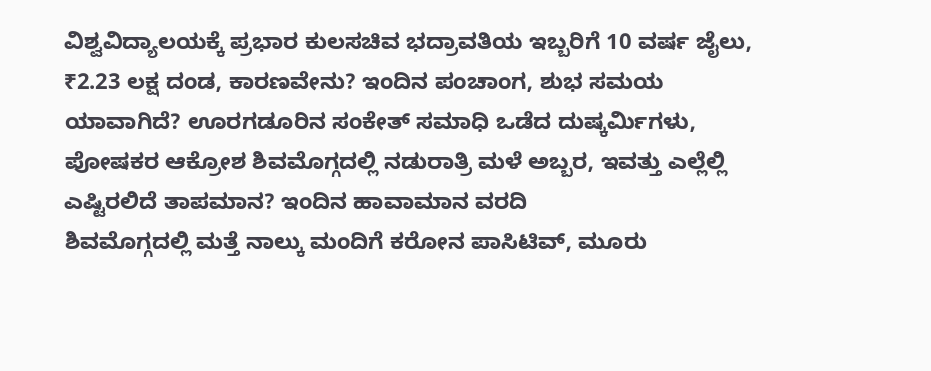ವಿಶ್ವವಿದ್ಯಾಲಯಕ್ಕೆ ಪ್ರಭಾರ ಕುಲಸಚಿವ ಭದ್ರಾವತಿಯ ಇಬ್ಬರಿಗೆ 10 ವರ್ಷ ಜೈಲು, ₹2.23 ಲಕ್ಷ ದಂಡ, ಕಾರಣವೇನು? ಇಂದಿನ ಪಂಚಾಂಗ, ಶುಭ ಸಮಯ ಯಾವಾಗಿದೆ? ಊರಗಡೂರಿನ ಸಂಕೇತ್ ಸಮಾಧಿ ಒಡೆದ ದುಷ್ಕರ್ಮಿಗಳು, ಪೋಷಕರ ಆಕ್ರೋಶ ಶಿವಮೊಗ್ಗದಲ್ಲಿ ನಡುರಾತ್ರಿ ಮಳೆ ಅಬ್ಬರ, ಇವತ್ತು ಎಲ್ಲೆಲ್ಲಿ ಎಷ್ಟಿರಲಿದೆ ತಾಪಮಾನ? ಇಂದಿನ ಹಾವಾಮಾನ ವರದಿ
ಶಿವಮೊಗ್ಗದಲ್ಲಿ ಮತ್ತೆ ನಾಲ್ಕು ಮಂದಿಗೆ ಕರೋನ ಪಾಸಿಟಿವ್, ಮೂರು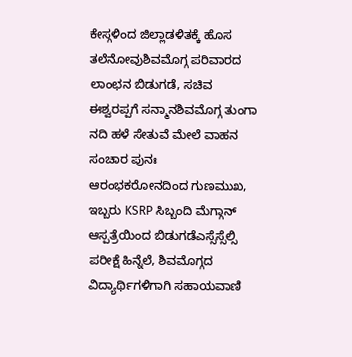ಕೇಸ್ಗಳಿಂದ ಜಿಲ್ಲಾಡಳಿತಕ್ಕೆ ಹೊಸ ತಲೆನೋವುಶಿವಮೊಗ್ಗ ಪರಿವಾರದ ಲಾಂಛನ ಬಿಡುಗಡೆ, ಸಚಿವ ಈಶ್ವರಪ್ಪಗೆ ಸನ್ಮಾನಶಿವಮೊಗ್ಗ ತುಂಗಾ ನದಿ ಹಳೆ ಸೇತುವೆ ಮೇಲೆ ವಾಹನ ಸಂಚಾರ ಪುನಃ ಆರಂಭಕರೋನದಿಂದ ಗುಣಮುಖ, ಇಬ್ಬರು KSRP ಸಿಬ್ಬಂದಿ ಮೆಗ್ಗಾನ್ ಆಸ್ಪತ್ರೆಯಿಂದ ಬಿಡುಗಡೆಎಸ್ಸೆಸ್ಸೆಲ್ಸಿ ಪರೀಕ್ಷೆ ಹಿನ್ನೆಲೆ, ಶಿವಮೊಗ್ಗದ ವಿದ್ಯಾರ್ಥಿಗಳಿಗಾಗಿ ಸಹಾಯವಾಣಿ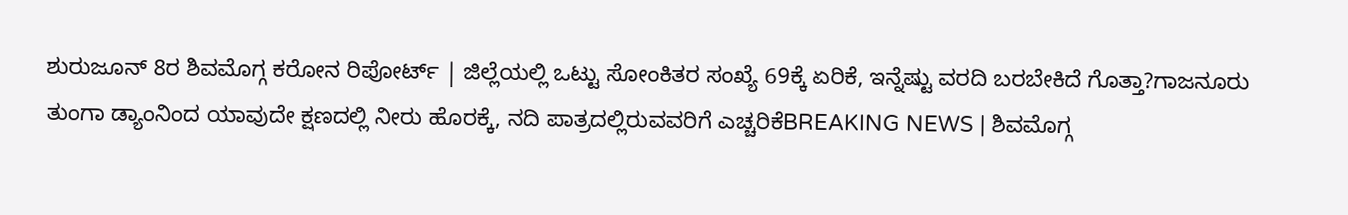ಶುರುಜೂನ್ 8ರ ಶಿವಮೊಗ್ಗ ಕರೋನ ರಿಪೋರ್ಟ್ | ಜಿಲ್ಲೆಯಲ್ಲಿ ಒಟ್ಟು ಸೋಂಕಿತರ ಸಂಖ್ಯೆ 69ಕ್ಕೆ ಏರಿಕೆ, ಇನ್ನೆಷ್ಟು ವರದಿ ಬರಬೇಕಿದೆ ಗೊತ್ತಾ?ಗಾಜನೂರು ತುಂಗಾ ಡ್ಯಾಂನಿಂದ ಯಾವುದೇ ಕ್ಷಣದಲ್ಲಿ ನೀರು ಹೊರಕ್ಕೆ, ನದಿ ಪಾತ್ರದಲ್ಲಿರುವವರಿಗೆ ಎಚ್ಚರಿಕೆBREAKING NEWS | ಶಿವಮೊಗ್ಗ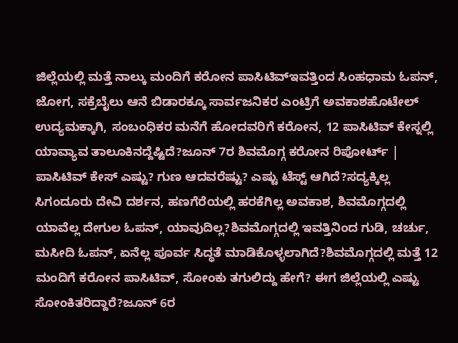ಜಿಲ್ಲೆಯಲ್ಲಿ ಮತ್ತೆ ನಾಲ್ಕು ಮಂದಿಗೆ ಕರೋನ ಪಾಸಿಟಿವ್ಇವತ್ತಿಂದ ಸಿಂಹಧಾಮ ಓಪನ್, ಜೋಗ, ಸಕ್ರೆಬೈಲು ಆನೆ ಬಿಡಾರಕ್ಕೂ ಸಾರ್ವಜನಿಕರ ಎಂಟ್ರಿಗೆ ಅವಕಾಶಹೊಟೇಲ್ ಉದ್ಯಮಕ್ಕಾಗಿ, ಸಂಬಂಧಿಕರ ಮನೆಗೆ ಹೋದವರಿಗೆ ಕರೋನ, 12 ಪಾಸಿಟಿವ್ ಕೇಸ್ನಲ್ಲಿ ಯಾವ್ಯಾವ ತಾಲೂಕಿನದ್ದೆಷ್ಟಿದೆ?ಜೂನ್ 7ರ ಶಿವಮೊಗ್ಗ ಕರೋನ ರಿಪೋರ್ಟ್ | ಪಾಸಿಟಿವ್ ಕೇಸ್ ಎಷ್ಟು? ಗುಣ ಆದವರೆಷ್ಟು? ಎಷ್ಟು ಟೆಸ್ಟ್ ಆಗಿದೆ?ಸದ್ಯಕ್ಕಿಲ್ಲ ಸಿಗಂದೂರು ದೇವಿ ದರ್ಶನ, ಹಣಗೆರೆಯಲ್ಲಿ ಹರಕೆಗಿಲ್ಲ ಅವಕಾಶ, ಶಿವಮೊಗ್ಗದಲ್ಲಿ ಯಾವೆಲ್ಲ ದೇಗುಲ ಓಪನ್, ಯಾವುದಿಲ್ಲ?ಶಿವಮೊಗ್ಗದಲ್ಲಿ ಇವತ್ತಿನಿಂದ ಗುಡಿ, ಚರ್ಚು, ಮಸೀದಿ ಓಪನ್, ಏನೆಲ್ಲ ಪೂರ್ವ ಸಿದ್ಧತೆ ಮಾಡಿಕೊಳ್ಳಲಾಗಿದೆ?ಶಿವಮೊಗ್ಗದಲ್ಲಿ ಮತ್ತೆ 12 ಮಂದಿಗೆ ಕರೋನ ಪಾಸಿಟಿವ್, ಸೋಂಕು ತಗುಲಿದ್ದು ಹೇಗೆ? ಈಗ ಜಿಲ್ಲೆಯಲ್ಲಿ ಎಷ್ಟು ಸೋಂಕಿತರಿದ್ದಾರೆ?ಜೂನ್ 6ರ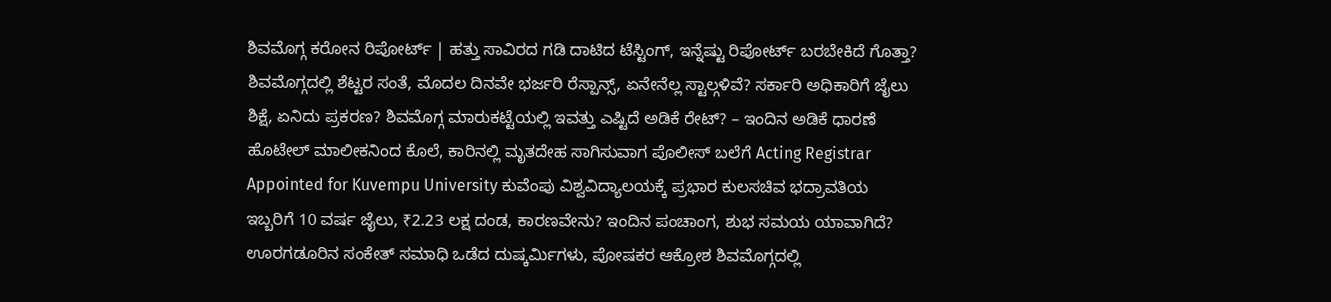ಶಿವಮೊಗ್ಗ ಕರೋನ ರಿಪೋರ್ಟ್ | ಹತ್ತು ಸಾವಿರದ ಗಡಿ ದಾಟಿದ ಟೆಸ್ಟಿಂಗ್, ಇನ್ನೆಷ್ಟು ರಿಪೋರ್ಟ್ ಬರಬೇಕಿದೆ ಗೊತ್ತಾ? ಶಿವಮೊಗ್ಗದಲ್ಲಿ ಶೆಟ್ಟರ ಸಂತೆ, ಮೊದಲ ದಿನವೇ ಭರ್ಜರಿ ರೆಸ್ಪಾನ್ಸ್, ಏನೇನೆಲ್ಲ ಸ್ಟಾಲ್ಗಳಿವೆ? ಸರ್ಕಾರಿ ಅಧಿಕಾರಿಗೆ ಜೈಲು ಶಿಕ್ಷೆ, ಏನಿದು ಪ್ರಕರಣ? ಶಿವಮೊಗ್ಗ ಮಾರುಕಟ್ಟೆಯಲ್ಲಿ ಇವತ್ತು ಎಷ್ಟಿದೆ ಅಡಿಕೆ ರೇಟ್? – ಇಂದಿನ ಅಡಿಕೆ ಧಾರಣೆ ಹೊಟೇಲ್ ಮಾಲೀಕನಿಂದ ಕೊಲೆ, ಕಾರಿನಲ್ಲಿ ಮೃತದೇಹ ಸಾಗಿಸುವಾಗ ಪೊಲೀಸ್ ಬಲೆಗೆ Acting Registrar Appointed for Kuvempu University ಕುವೆಂಪು ವಿಶ್ವವಿದ್ಯಾಲಯಕ್ಕೆ ಪ್ರಭಾರ ಕುಲಸಚಿವ ಭದ್ರಾವತಿಯ ಇಬ್ಬರಿಗೆ 10 ವರ್ಷ ಜೈಲು, ₹2.23 ಲಕ್ಷ ದಂಡ, ಕಾರಣವೇನು? ಇಂದಿನ ಪಂಚಾಂಗ, ಶುಭ ಸಮಯ ಯಾವಾಗಿದೆ? ಊರಗಡೂರಿನ ಸಂಕೇತ್ ಸಮಾಧಿ ಒಡೆದ ದುಷ್ಕರ್ಮಿಗಳು, ಪೋಷಕರ ಆಕ್ರೋಶ ಶಿವಮೊಗ್ಗದಲ್ಲಿ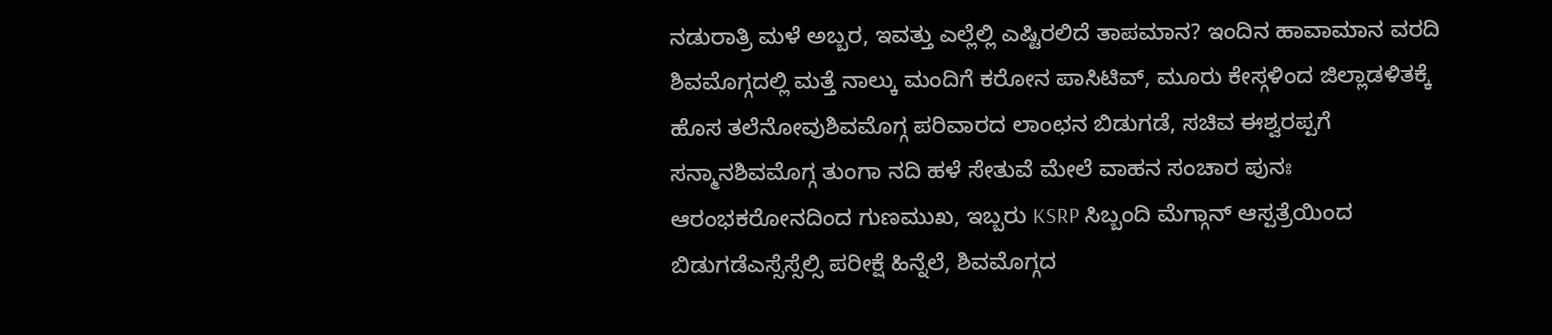ನಡುರಾತ್ರಿ ಮಳೆ ಅಬ್ಬರ, ಇವತ್ತು ಎಲ್ಲೆಲ್ಲಿ ಎಷ್ಟಿರಲಿದೆ ತಾಪಮಾನ? ಇಂದಿನ ಹಾವಾಮಾನ ವರದಿ
ಶಿವಮೊಗ್ಗದಲ್ಲಿ ಮತ್ತೆ ನಾಲ್ಕು ಮಂದಿಗೆ ಕರೋನ ಪಾಸಿಟಿವ್, ಮೂರು ಕೇಸ್ಗಳಿಂದ ಜಿಲ್ಲಾಡಳಿತಕ್ಕೆ ಹೊಸ ತಲೆನೋವುಶಿವಮೊಗ್ಗ ಪರಿವಾರದ ಲಾಂಛನ ಬಿಡುಗಡೆ, ಸಚಿವ ಈಶ್ವರಪ್ಪಗೆ ಸನ್ಮಾನಶಿವಮೊಗ್ಗ ತುಂಗಾ ನದಿ ಹಳೆ ಸೇತುವೆ ಮೇಲೆ ವಾಹನ ಸಂಚಾರ ಪುನಃ ಆರಂಭಕರೋನದಿಂದ ಗುಣಮುಖ, ಇಬ್ಬರು KSRP ಸಿಬ್ಬಂದಿ ಮೆಗ್ಗಾನ್ ಆಸ್ಪತ್ರೆಯಿಂದ ಬಿಡುಗಡೆಎಸ್ಸೆಸ್ಸೆಲ್ಸಿ ಪರೀಕ್ಷೆ ಹಿನ್ನೆಲೆ, ಶಿವಮೊಗ್ಗದ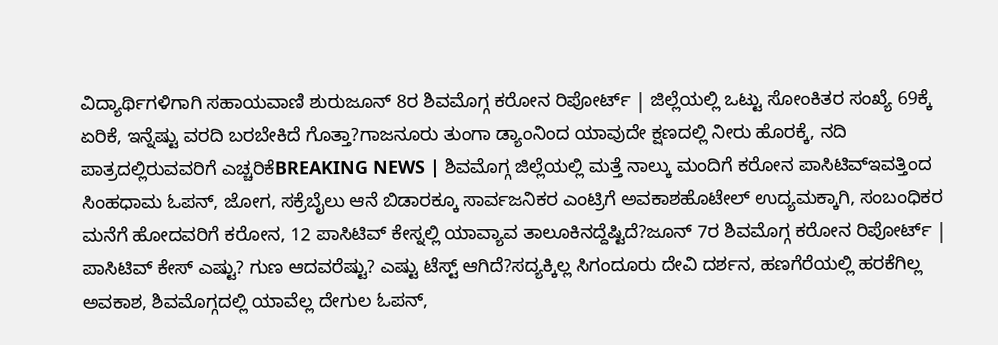ವಿದ್ಯಾರ್ಥಿಗಳಿಗಾಗಿ ಸಹಾಯವಾಣಿ ಶುರುಜೂನ್ 8ರ ಶಿವಮೊಗ್ಗ ಕರೋನ ರಿಪೋರ್ಟ್ | ಜಿಲ್ಲೆಯಲ್ಲಿ ಒಟ್ಟು ಸೋಂಕಿತರ ಸಂಖ್ಯೆ 69ಕ್ಕೆ ಏರಿಕೆ, ಇನ್ನೆಷ್ಟು ವರದಿ ಬರಬೇಕಿದೆ ಗೊತ್ತಾ?ಗಾಜನೂರು ತುಂಗಾ ಡ್ಯಾಂನಿಂದ ಯಾವುದೇ ಕ್ಷಣದಲ್ಲಿ ನೀರು ಹೊರಕ್ಕೆ, ನದಿ ಪಾತ್ರದಲ್ಲಿರುವವರಿಗೆ ಎಚ್ಚರಿಕೆBREAKING NEWS | ಶಿವಮೊಗ್ಗ ಜಿಲ್ಲೆಯಲ್ಲಿ ಮತ್ತೆ ನಾಲ್ಕು ಮಂದಿಗೆ ಕರೋನ ಪಾಸಿಟಿವ್ಇವತ್ತಿಂದ ಸಿಂಹಧಾಮ ಓಪನ್, ಜೋಗ, ಸಕ್ರೆಬೈಲು ಆನೆ ಬಿಡಾರಕ್ಕೂ ಸಾರ್ವಜನಿಕರ ಎಂಟ್ರಿಗೆ ಅವಕಾಶಹೊಟೇಲ್ ಉದ್ಯಮಕ್ಕಾಗಿ, ಸಂಬಂಧಿಕರ ಮನೆಗೆ ಹೋದವರಿಗೆ ಕರೋನ, 12 ಪಾಸಿಟಿವ್ ಕೇಸ್ನಲ್ಲಿ ಯಾವ್ಯಾವ ತಾಲೂಕಿನದ್ದೆಷ್ಟಿದೆ?ಜೂನ್ 7ರ ಶಿವಮೊಗ್ಗ ಕರೋನ ರಿಪೋರ್ಟ್ | ಪಾಸಿಟಿವ್ ಕೇಸ್ ಎಷ್ಟು? ಗುಣ ಆದವರೆಷ್ಟು? ಎಷ್ಟು ಟೆಸ್ಟ್ ಆಗಿದೆ?ಸದ್ಯಕ್ಕಿಲ್ಲ ಸಿಗಂದೂರು ದೇವಿ ದರ್ಶನ, ಹಣಗೆರೆಯಲ್ಲಿ ಹರಕೆಗಿಲ್ಲ ಅವಕಾಶ, ಶಿವಮೊಗ್ಗದಲ್ಲಿ ಯಾವೆಲ್ಲ ದೇಗುಲ ಓಪನ್,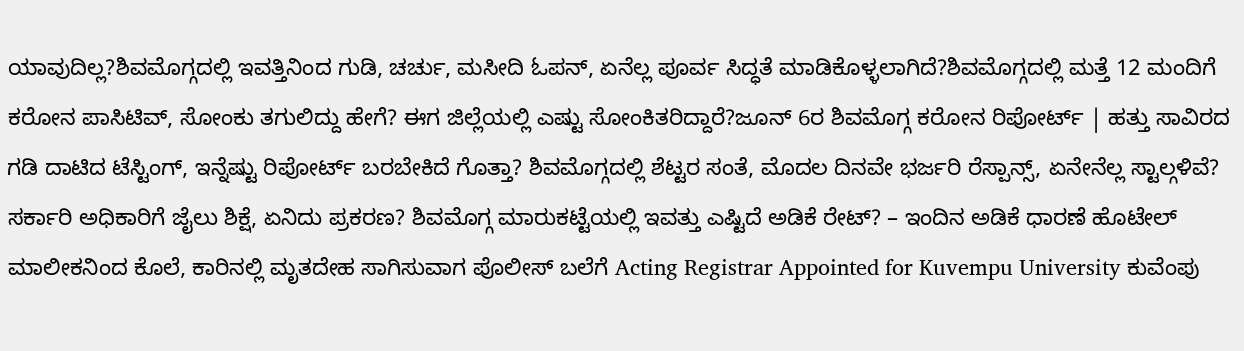ಯಾವುದಿಲ್ಲ?ಶಿವಮೊಗ್ಗದಲ್ಲಿ ಇವತ್ತಿನಿಂದ ಗುಡಿ, ಚರ್ಚು, ಮಸೀದಿ ಓಪನ್, ಏನೆಲ್ಲ ಪೂರ್ವ ಸಿದ್ಧತೆ ಮಾಡಿಕೊಳ್ಳಲಾಗಿದೆ?ಶಿವಮೊಗ್ಗದಲ್ಲಿ ಮತ್ತೆ 12 ಮಂದಿಗೆ ಕರೋನ ಪಾಸಿಟಿವ್, ಸೋಂಕು ತಗುಲಿದ್ದು ಹೇಗೆ? ಈಗ ಜಿಲ್ಲೆಯಲ್ಲಿ ಎಷ್ಟು ಸೋಂಕಿತರಿದ್ದಾರೆ?ಜೂನ್ 6ರ ಶಿವಮೊಗ್ಗ ಕರೋನ ರಿಪೋರ್ಟ್ | ಹತ್ತು ಸಾವಿರದ ಗಡಿ ದಾಟಿದ ಟೆಸ್ಟಿಂಗ್, ಇನ್ನೆಷ್ಟು ರಿಪೋರ್ಟ್ ಬರಬೇಕಿದೆ ಗೊತ್ತಾ? ಶಿವಮೊಗ್ಗದಲ್ಲಿ ಶೆಟ್ಟರ ಸಂತೆ, ಮೊದಲ ದಿನವೇ ಭರ್ಜರಿ ರೆಸ್ಪಾನ್ಸ್, ಏನೇನೆಲ್ಲ ಸ್ಟಾಲ್ಗಳಿವೆ? ಸರ್ಕಾರಿ ಅಧಿಕಾರಿಗೆ ಜೈಲು ಶಿಕ್ಷೆ, ಏನಿದು ಪ್ರಕರಣ? ಶಿವಮೊಗ್ಗ ಮಾರುಕಟ್ಟೆಯಲ್ಲಿ ಇವತ್ತು ಎಷ್ಟಿದೆ ಅಡಿಕೆ ರೇಟ್? – ಇಂದಿನ ಅಡಿಕೆ ಧಾರಣೆ ಹೊಟೇಲ್ ಮಾಲೀಕನಿಂದ ಕೊಲೆ, ಕಾರಿನಲ್ಲಿ ಮೃತದೇಹ ಸಾಗಿಸುವಾಗ ಪೊಲೀಸ್ ಬಲೆಗೆ Acting Registrar Appointed for Kuvempu University ಕುವೆಂಪು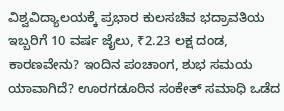ವಿಶ್ವವಿದ್ಯಾಲಯಕ್ಕೆ ಪ್ರಭಾರ ಕುಲಸಚಿವ ಭದ್ರಾವತಿಯ ಇಬ್ಬರಿಗೆ 10 ವರ್ಷ ಜೈಲು, ₹2.23 ಲಕ್ಷ ದಂಡ, ಕಾರಣವೇನು? ಇಂದಿನ ಪಂಚಾಂಗ, ಶುಭ ಸಮಯ ಯಾವಾಗಿದೆ? ಊರಗಡೂರಿನ ಸಂಕೇತ್ ಸಮಾಧಿ ಒಡೆದ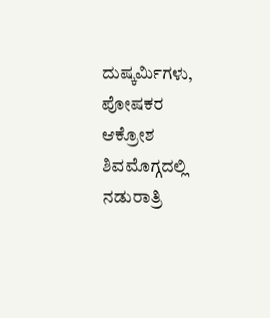ದುಷ್ಕರ್ಮಿಗಳು, ಪೋಷಕರ ಆಕ್ರೋಶ ಶಿವಮೊಗ್ಗದಲ್ಲಿ ನಡುರಾತ್ರಿ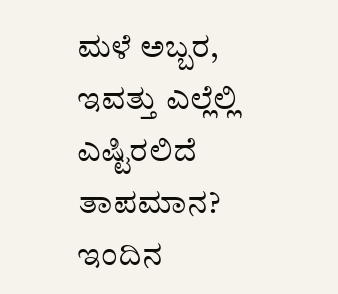ಮಳೆ ಅಬ್ಬರ, ಇವತ್ತು ಎಲ್ಲೆಲ್ಲಿ ಎಷ್ಟಿರಲಿದೆ ತಾಪಮಾನ? ಇಂದಿನ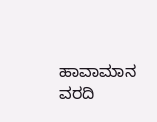ಹಾವಾಮಾನ ವರದಿ